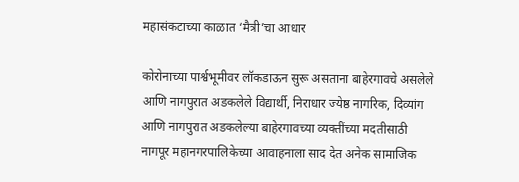महासंकटाच्या काळात ‘मैत्री’चा आधार

कोरोनाच्या पार्श्वभूमीवर लॉकडाऊन सुरू असताना बाहेरगावचे असलेले आणि नागपुरात अडकलेले विद्यार्थी, निराधार ज्येष्ठ नागरिक, दिव्यांग आणि नागपुरात अडकलेल्या बाहेरगावच्या व्यक्तींच्या मदतीसाठी नागपूर महानगरपालिकेच्या आवाहनाला साद देत अनेक सामाजिक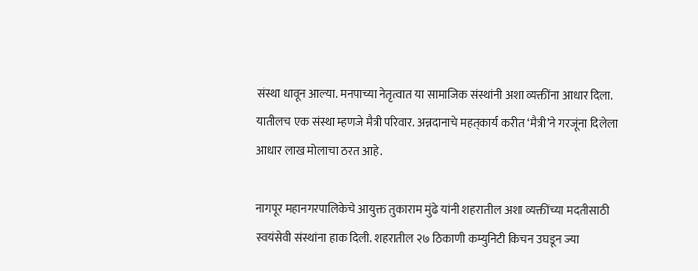संस्था धावून आल्या. मनपाच्या नेतृत्वात या सामाजिक संस्थांनी अशा व्यक्तींना आधार दिला. यातीलच एक संस्था म्हणजे मैत्री परिवार. अन्नदानाचे महत्‌कार्य करीत ‘मैत्री’ने गरजूंना दिलेला आधार लाख मोलाचा ठरत आहे.

नागपूर महानगरपालिकेचे आयुक्त तुकाराम मुंढे यांनी शहरातील अशा व्यक्तींच्या मदतीसाठी स्वयंसेवी संस्थांना हाक दिली. शहरातील २७ ठिकाणी कम्युनिटी किचन उघडून ज्या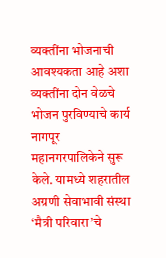व्यक्तींना भोजनाची आवश्यकता आहे अशा व्यक्तींना दोन वेळचे भोजन पुरविण्याचे कार्य नागपूर महानगरपालिकेने सुरू केले. यामध्ये शहरातील अग्रणी सेवाभावी संस्था ‘मैत्री परिवारा’चे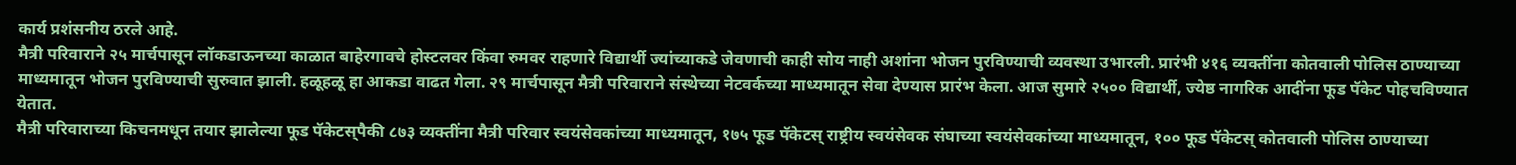कार्य प्रशंसनीय ठरले आहे.
मैत्री परिवाराने २५ मार्चपासून लॉकडाऊनच्या काळात बाहेरगावचे होस्टलवर किंवा रुमवर राहणारे विद्यार्थी ज्यांच्याकडे जेवणाची काही सोय नाही अशांना भोजन पुरविण्याची व्यवस्था उभारली. प्रारंभी ४१६ व्यक्तींना कोतवाली पोलिस ठाण्याच्या माध्यमातून भोजन पुरविण्याची सुरुवात झाली. हळूहळू हा आकडा वाढत गेला. २९ मार्चपासून मैत्री परिवाराने संस्थेच्या नेटवर्कच्या माध्यमातून सेवा देण्यास प्रारंभ केला. आज सुमारे २५०० विद्यार्थी, ज्येष्ठ नागरिक आदींना फूड पॅकेट पोहचविण्यात येतात.
मैत्री परिवाराच्या किचनमधून तयार झालेल्या फूड पॅकेटस्‌पैकी ८७३ व्यक्तींना मैत्री परिवार स्वयंसेवकांच्या माध्यमातून, १७५ फूड पॅकेटस्‌ राष्ट्रीय स्वयंसेवक संघाच्या स्वयंसेवकांच्या माध्यमातून, १०० फूड पॅकेटस्‌ कोतवाली पोलिस ठाण्याच्या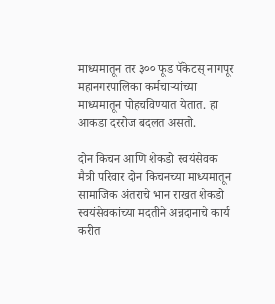माध्यमातून तर ३०० फूड पॅकेटस्‌ नागपूर महानगरपालिका कर्मचाऱ्यांच्या माध्यमातून पोहचविण्यात येतात. हा आकडा दररोज बदलत असतो.

दोन किचन आणि शेकडो स्वयंसेवक
मैत्री परिवार दोन किचनच्या माध्यमातून सामाजिक अंतराचे भान राखत शेकडो स्वयंसेवकांच्या मदतीने अन्नदानाचे कार्य करीत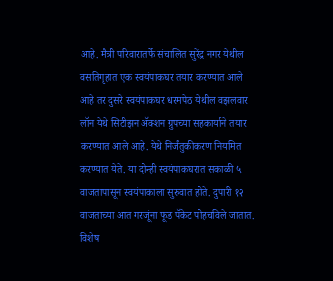आहे. मैत्री परिवारातर्फे संचालित सुरेंद्र नगर येथील वसतिगृहात एक स्वयंपाकघर तयार करण्यात आले आहे तर दुसरे स्वयंपाकघर धरमपेठ येथील वझलवार लॉन येथे सिटीझन ॲक्शन ग्रुपच्या सहकार्याने तयार करण्यात आले आहे. येथे निर्जंतुकीकरण नियमित करण्यात येते. या दोन्ही स्वयंपाकघरात सकाळी ५ वाजतापासून स्वयंपाकाला सुरुवात होते. दुपारी १२ वाजताच्या आत गरजूंना फूड पॅकेट पोहचविले जातात. विशेष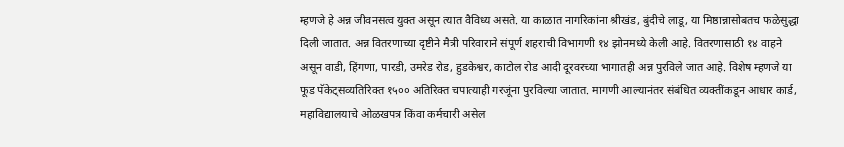म्हणजे हे अन्न जीवनसत्व युक्त असून त्यात वैविध्य असते. या काळात नागरिकांना श्रीखंड, बुंदीचे लाडू, या मिष्ठान्नासोबतच फळेसुद्धा दिली जातात. अन्न वितरणाच्या दृष्टीने मैत्री परिवाराने संपूर्ण शहराची विभागणी १४ झोनमध्ये केली आहे. वितरणासाठी १४ वाहने असून वाडी, हिंगणा, पारडी, उमरेड रोड, हुडकेश्वर, काटोल रोड आदी दूरवरच्या भागातही अन्न पुरविले जात आहे. विशेष म्हणजे या फूड पॅकेट्सव्यतिरिक्त १५०० अतिरिक्त चपात्याही गरजूंना पुरविल्या जातात. मागणी आल्यानंतर संबंधित व्यक्तींकडून आधार कार्ड, महाविद्यालयाचे ओळखपत्र किंवा कर्मचारी असेल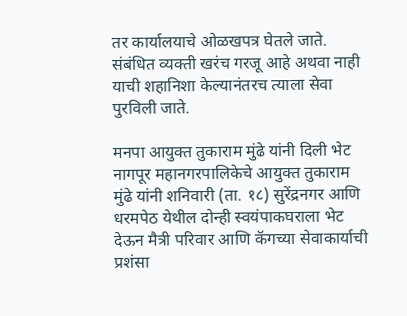तर कार्यालयाचे ओळखपत्र घेतले जाते. संबंधित व्यक्ती खरंच गरजू आहे अथवा नाही याची शहानिशा केल्यानंतरच त्याला सेवा पुरविली जाते.

मनपा आयुक्त तुकाराम मुंढे यांनी दिली भेट
नागपूर महानगरपालिकेचे आयुक्त तुकाराम मुंढे यांनी शनिवारी (ता. १८) सुरेंद्रनगर आणि धरमपेठ येथील दोन्ही स्वयंपाकघराला भेट देऊन मैत्री परिवार आणि कॅगच्या सेवाकार्याची प्रशंसा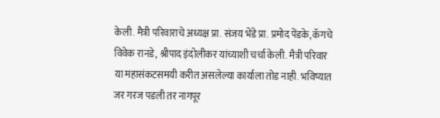केली. मैत्री परिवाराचे अध्यक्ष प्रा. संजय भेंडे प्रा. प्रमोद पेंडके, कॅगचे विवेक रानडे, श्रीपाद इंदोलीकर यांच्याशी चर्चा केली. मैत्री परिवार या महासंकटसमयी करीत असलेल्या कार्याला तोड नाही. भविष्यात जर गरज पडली तर नागपूर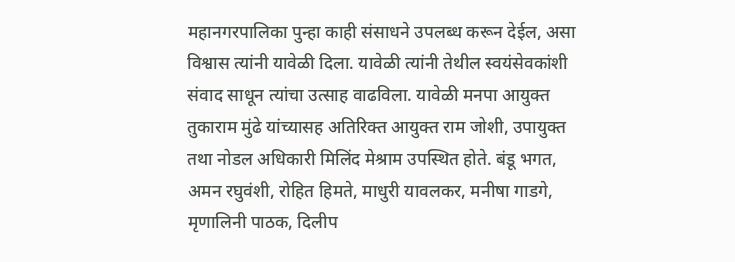महानगरपालिका पुन्हा काही संसाधने उपलब्ध करून देईल, असा विश्वास त्यांनी यावेळी दिला. यावेळी त्यांनी तेथील स्वयंसेवकांशी संवाद साधून त्यांचा उत्साह वाढविला. यावेळी मनपा आयुक्त तुकाराम मुंढे यांच्यासह अतिरिक्त आयुक्त राम जोशी, उपायुक्त तथा नोडल अधिकारी मिलिंद मेश्राम उपस्थित होते. बंडू भगत, अमन रघुवंशी, रोहित हिमते, माधुरी यावलकर, मनीषा गाडगे, मृणालिनी पाठक, दिलीप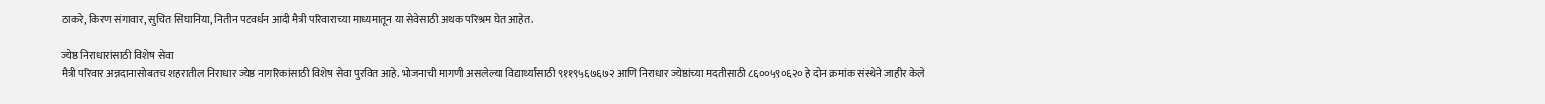ठाकरे, किरण संगावार, सुचित सिंघानिया, नितीन पटवर्धन आदी मैत्री परिवाराच्या माध्यमातून या सेवेसाठी अथक परिश्रम घेत आहेत.

ज्येष्ठ निराधारांसाठी विशेष सेवा
मैत्री परिवार अन्नदानासोबतच शहरातील निराधार ज्येष्ठ नागरिकांसाठी विशेष सेवा पुरवित आहे. भोजनाची मागणी असलेल्या विद्यार्थ्यांसाठी ९११९५६७६७२ आणि निराधार ज्येष्ठांच्या मदतीसाठी ८६००५९०६२० हे दोन क्रमांक संस्थेने जाहीर केले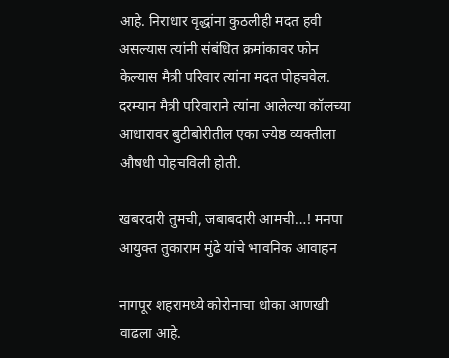आहे. निराधार वृद्धांना कुठलीही मदत हवी असल्यास त्यांनी संबंधित क्रमांकावर फोन केल्यास मैत्री परिवार त्यांना मदत पोहचवेल. दरम्यान मैत्री परिवाराने त्यांना आलेल्या कॉलच्या आधारावर बुटीबोरीतील एका ज्येष्ठ व्यक्तीला औषधी पोहचविली होती.

खबरदारी तुमची, जबाबदारी आमची…! मनपा आयुक्त तुकाराम मुंढे यांचे भावनिक आवाहन

नागपूर शहरामध्ये कोरोनाचा धोका आणखी वाढला आहे.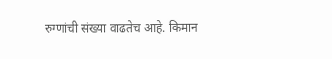रुग्णांची संख्या वाढतेच आहे. किमान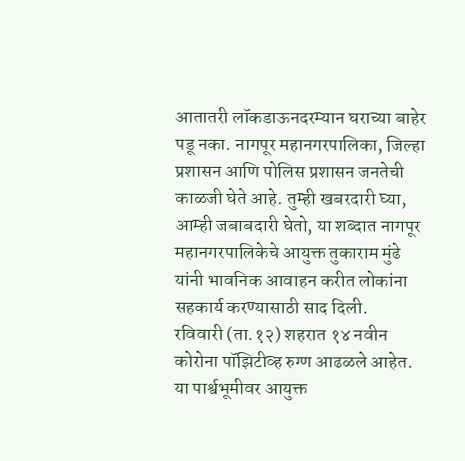आतातरी लॉकडाऊनदरम्यान घराच्या बाहेर पडू नका. नागपूर महानगरपालिका, जिल्हा प्रशासन आणि पोलिस प्रशासन जनतेची काळजी घेते आहे. तुम्ही खबरदारी घ्या, आम्ही जबाबदारी घेतो, या शब्दात नागपूर महानगरपालिकेचे आयुक्त तुकाराम मुंढे यांनी भावनिक आवाहन करीत लोकांना सहकार्य करण्यासाठी साद दिली.
रविवारी (ता.१२) शहरात १४ नवीन कोरोना पॉझिटीव्ह रुग्ण आढळले आहेत. या पार्श्वभूमीवर आयुक्त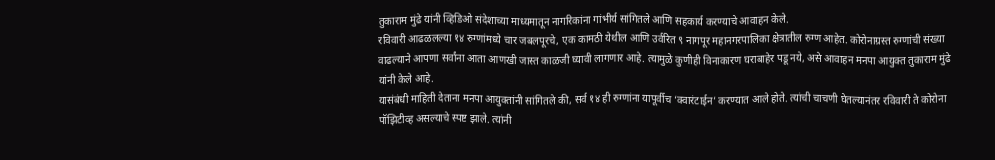तुकाराम मुंढे यांनी व्हिडिओ संदेशाच्या माध्यमातून नागरिकांना गांभीर्य सांगितले आणि सहकार्य करण्याचे आवाहन केले.
रविवारी आढळलल्या १४ रुग्णांमध्ये चार जबलपूरचे, एक कामठी येथील आणि उर्वरित ९ नागपूर महानगरपालिका क्षेत्रातील रुग्ण आहेत. कोरोनाग्रस्त रुग्णांची संख्या वाढल्याने आपणा सर्वांना आता आणखी जास्त काळजी घ्यावी लागणार आहे. त्यामुळे कुणीही विनाकारण घराबाहेर पडू नये, असे आवाहन मनपा आयुक्त तुकाराम मुंढे यांनी केले आहे.
यासंबंधी माहिती देताना मनपा आयुक्तांनी सांगितले की, सर्व १४ ही रुग्णांना यापूर्वीच ‘क्वारंटाईन’ करण्यात आले होते. त्यांची चाचणी घेतल्यानंतर रविवारी ते कोरोना पॉझिटीव्ह असल्याचे स्पष्ट झाले. त्यांनी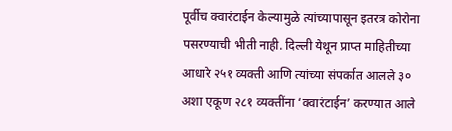पूर्वीच क्वारंटाईन केल्यामुळे त्यांच्यापासून इतरत्र कोरोना पसरण्याची भीती नाही. दिल्ली येथून प्राप्त माहितीच्या आधारे २५१ व्यक्ती आणि त्यांच्या संपर्कात आलले ३० अशा एकूण २८१ व्यक्तींना ‘क्वारंटाईन’ करण्यात आले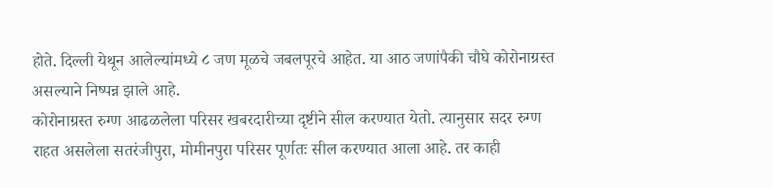होते. दिल्ली येथून आलेल्यांमध्ये ८ जण मूळचे जबलपूरचे आहेत. या आठ जणांपैकी चौघे कोरोनाग्रस्त असल्याने निष्पन्न झाले आहे.
कोरोनाग्रस्त रुग्ण आढळलेला परिसर खबरदारीच्या दृष्टीने सील करण्यात येतो. त्यानुसार सदर रुग्ण राहत असलेला सतरंजीपुरा, मोमीनपुरा परिसर पूर्णतः सील करण्यात आला आहे. तर काही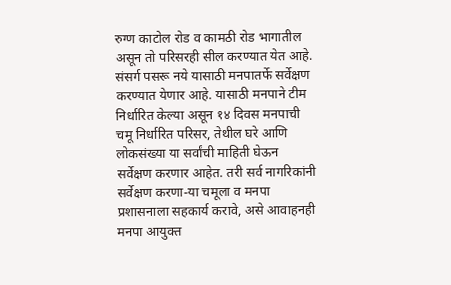रुग्ण काटोल रोड व कामठी रोड भागातील असून तो परिसरही सील करण्यात येत आहे. संसर्ग पसरू नये यासाठी मनपातर्फे सर्वेक्षण करण्यात येणार आहे. यासाठी मनपाने टीम निर्धारित केल्या असून १४ दिवस मनपाची चमू निर्धारित परिसर, तेथील घरे आणि लोकसंख्या या सर्वांची माहिती घेऊन सर्वेक्षण करणार आहेत. तरी सर्व नागरिकांनी सर्वेक्षण करणा-या चमूला व मनपा प्रशासनाला सहकार्य करावे, असे आवाहनही मनपा आयुक्त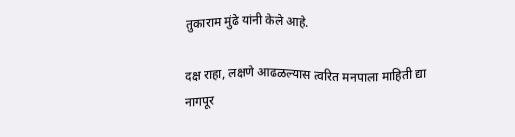तुकाराम मुंढे यांनी केले आहे.

दक्ष राहा, लक्षणे आढळल्यास त्वरित मनपाला माहिती द्या
नागपूर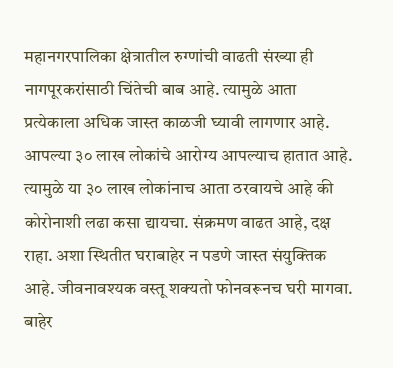महानगरपालिका क्षेत्रातील रुग्णांची वाढती संख्या ही नागपूरकरांसाठी चिंतेची बाब आहे. त्यामुळे आता प्रत्येकाला अधिक जास्त काळजी घ्यावी लागणार आहे. आपल्या ३० लाख लोकांचे आरोग्य आपल्याच हातात आहे. त्यामुळे या ३० लाख लोकांनाच आता ठरवायचे आहे की कोरोनाशी लढा कसा द्यायचा. संक्रमण वाढत आहे, दक्ष राहा. अशा स्थितीत घराबाहेर न पडणे जास्त संयुक्तिक आहे. जीवनावश्यक वस्तू शक्यतो फोनवरूनच घरी मागवा. बाहेर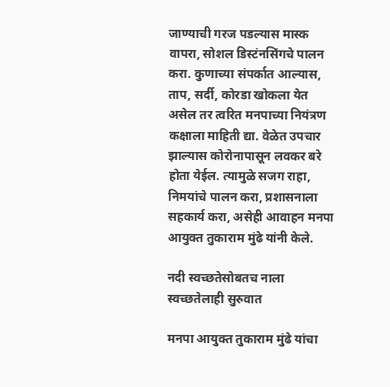जाण्याची गरज पडल्यास मास्क वापरा, सोशल डिस्टंनसिंगचे पालन करा. कुणाच्या संपर्कात आल्यास, ताप, सर्दी, कोरडा खोकला येत असेल तर त्वरित मनपाच्या नियंत्रण कक्षाला माहिती द्या. वेळेत उपचार झाल्यास कोरोनापासून लवकर बरे होता येईल. त्यामुळे सजग राहा, निमयांचे पालन करा, प्रशासनाला सहकार्य करा, असेही आवाहन मनपा आयुक्त तुकाराम मुंढे यांनी केले.

नदी स्वच्छतेसोबतच नाला स्वच्छतेलाही सुरुवात

मनपा आयुक्त तुकाराम मुंढे यांचा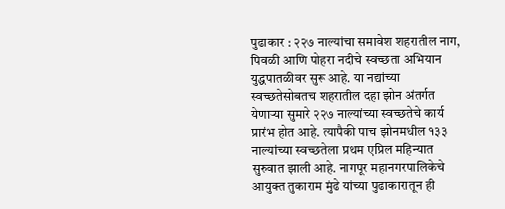पुढाकार : २२७ नाल्यांचा समावेश शहरातील नाग, पिवळी आणि पोहरा नदीचे स्वच्छता अभियान युद्धपातळीवर सुरू आहे. या नद्यांच्या स्वच्छतेसोबतच शहरातील दहा झोन अंतर्गत येणाऱ्या सुमारे २२७ नाल्यांच्या स्वच्छतेचे कार्य प्रारंभ होत आहे. त्यापैकी पाच झोनमधील १३३ नाल्यांच्या स्वच्छतेला प्रथम एप्रिल महिन्यात सुरुवात झाली आहे. नागपूर महानगरपालिकेचे आयुक्त तुकाराम मुंढे यांच्या पुढाकारातून ही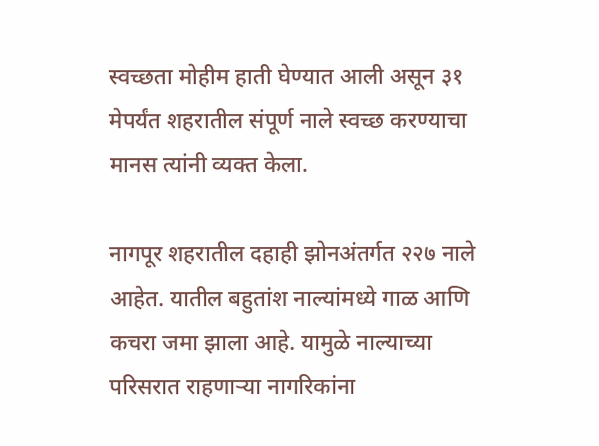स्वच्छता मोहीम हाती घेण्यात आली असून ३१ मेपर्यंत शहरातील संपूर्ण नाले स्वच्छ करण्याचा मानस त्यांनी व्यक्त केला.

नागपूर शहरातील दहाही झोनअंतर्गत २२७ नाले आहेत. यातील बहुतांश नाल्यांमध्ये गाळ आणि कचरा जमा झाला आहे. यामुळे नाल्याच्या परिसरात राहणाऱ्या नागरिकांना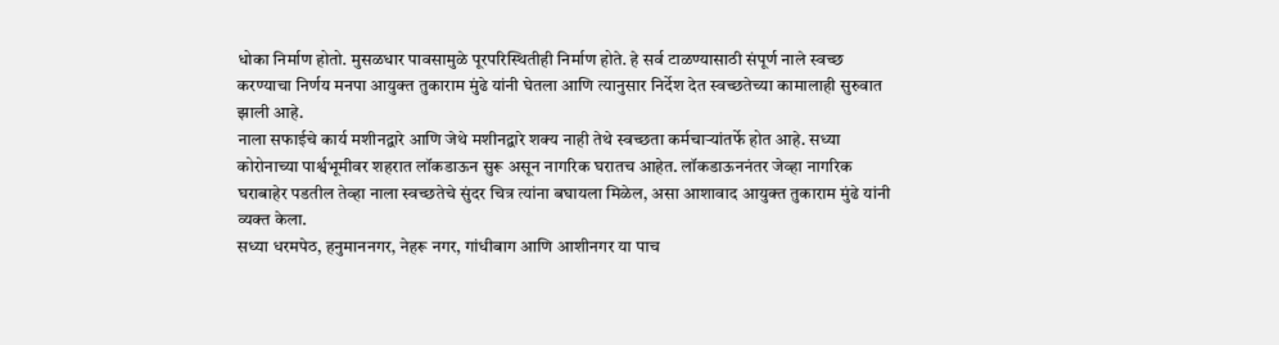धोका निर्माण होतो. मुसळधार पावसामुळे पूरपरिस्थितीही निर्माण होते. हे सर्व टाळण्यासाठी संपूर्ण नाले स्वच्छ करण्याचा निर्णय मनपा आयुक्त तुकाराम मुंढे यांनी घेतला आणि त्यानुसार निर्देश देत स्वच्छतेच्या कामालाही सुरुवात झाली आहे.
नाला सफाईचे कार्य मशीनद्वारे आणि जेथे मशीनद्वारे शक्य नाही तेथे स्वच्छता कर्मचाऱ्यांतर्फे होत आहे. सध्या कोरोनाच्या पार्श्वभूमीवर शहरात लॉकडाऊन सुरू असून नागरिक घरातच आहेत. लॉकडाऊननंतर जेव्हा नागरिक घराबाहेर पडतील तेव्हा नाला स्वच्छतेचे सुंदर चित्र त्यांना बघायला मिळेल, असा आशावाद आयुक्त तुकाराम मुंढे यांनी व्यक्त केला.
सध्या धरमपेठ, हनुमाननगर, नेहरू नगर, गांधीबाग आणि आशीनगर या पाच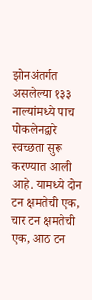झोनअंतर्गत असलेल्या १३३ नाल्यांमध्ये पाच पोकलेनद्वारे स्वच्छता सुरू करण्यात आली आहे. यामध्ये दोन टन क्षमतेची एक, चार टन क्षमतेची एक, आठ टन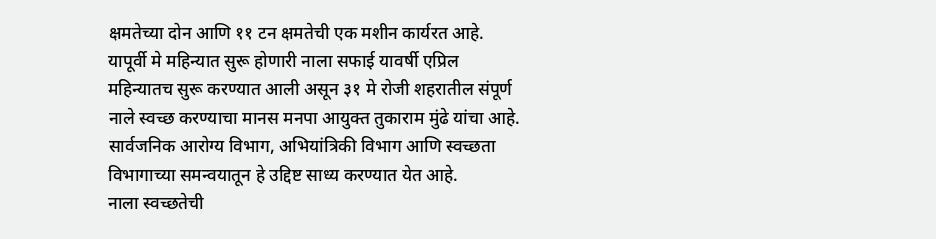क्षमतेच्या दोन आणि ११ टन क्षमतेची एक मशीन कार्यरत आहे. यापूर्वी मे महिन्यात सुरू होणारी नाला सफाई यावर्षी एप्रिल महिन्यातच सुरू करण्यात आली असून ३१ मे रोजी शहरातील संपूर्ण नाले स्वच्छ करण्याचा मानस मनपा आयुक्त तुकाराम मुंढे यांचा आहे. सार्वजनिक आरोग्य विभाग, अभियांत्रिकी विभाग आणि स्वच्छता विभागाच्या समन्वयातून हे उद्दिष्ट साध्य करण्यात येत आहे.
नाला स्वच्छतेची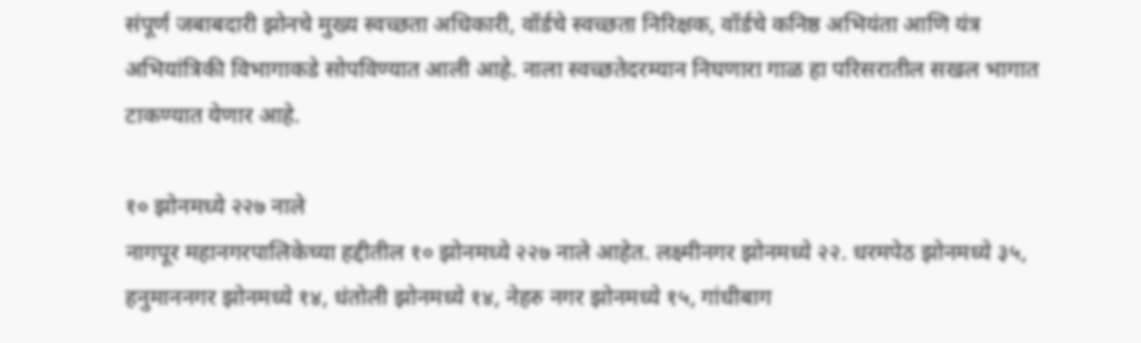संपूर्ण जबाबदारी झोनचे मुख्य स्वच्छता अधिकारी, वॉर्डचे स्वच्छता निरिक्षक, वॉर्डचे कनिष्ठ अभियंता आणि यंत्र अभियांत्रिकी विभागाकडे सोपविण्यात आली आहे. नाला स्वच्छतेदरम्यान निघणारा गाळ हा परिसरातील सखल भागात टाकण्यात येणार आहे.

१० झोनमध्ये २२७ नाले
नागपूर महानगरपालिकेच्या हद्दीतील १० झोनमध्ये २२७ नाले आहेत. लक्ष्मीनगर झोनमध्ये २२. धरमपेठ झोनमध्ये ३५, हनुमाननगर झोनमध्ये १४, धंतोली झोनमध्ये १४, नेहरु नगर झोनमध्ये १५, गांधीबाग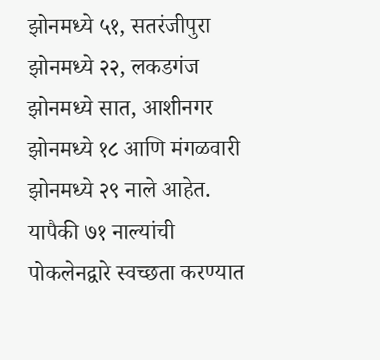झोनमध्ये ५१, सतरंजीपुरा झोनमध्ये २२, लकडगंज झोनमध्ये सात, आशीनगर झोनमध्ये १८ आणि मंगळवारी झोनमध्ये २९ नाले आहेत. यापैकी ७१ नाल्यांची पोकलेनद्वारे स्वच्छता करण्यात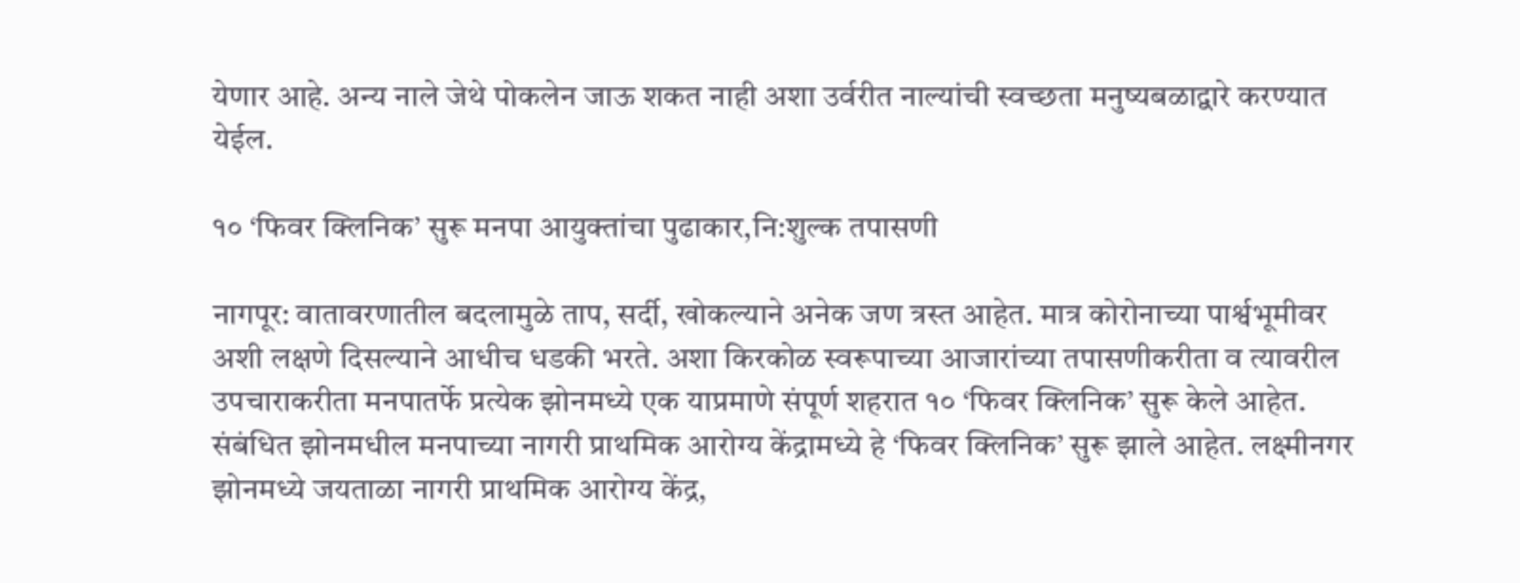येणार आहे. अन्य नाले जेथे पोकलेन जाऊ शकत नाही अशा उर्वरीत नाल्यांची स्वच्छता मनुष्यबळाद्वारे करण्यात येईल.

१० ‘फिवर क्लिनिक’ सुरू मनपा आयुक्तांचा पुढाकार,नि:शुल्क तपासणी

नागपूर: वातावरणातील बदलामुळे ताप, सर्दी, खोकल्याने अनेक जण त्रस्त आहेत. मात्र कोरोनाच्या पार्श्वभूमीवर अशी लक्षणे दिसल्याने आधीच धडकी भरते. अशा किरकोळ स्वरूपाच्या आजारांच्या तपासणीकरीता व त्यावरील उपचाराकरीता मनपातर्फे प्रत्येक झोनमध्ये एक याप्रमाणे संपूर्ण शहरात १० ‘फिवर क्लिनिक’ सुरू केले आहेत. संबंधित झोनमधील मनपाच्या नागरी प्राथमिक आरोग्य केंद्रामध्ये हे ‘फिवर क्लिनिक’ सुरू झाले आहेत. लक्ष्मीनगर झोनमध्ये जयताळा नागरी प्राथमिक आरोग्य केंद्र,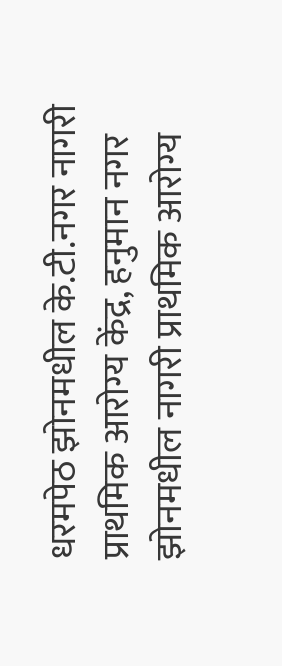धरमपेठ झोनमधील के.टी.नगर नागरी प्राथमिक आरोग्य केंद्र, हनुमान नगर झोनमधील नागरी प्राथमिक आरोग्य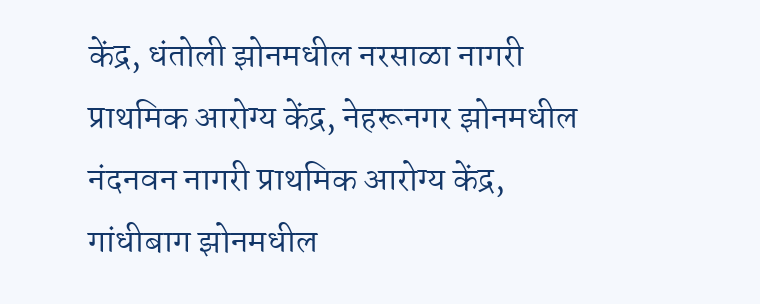केंद्र, धंतोली झोनमधील नरसाळा नागरी प्राथमिक आरोग्य केंद्र, नेहरूनगर झोनमधील नंदनवन नागरी प्राथमिक आरोग्य केंद्र, गांधीबाग झोनमधील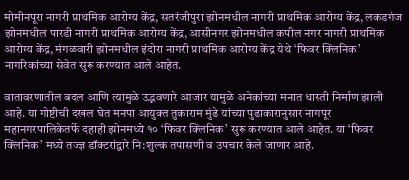मोमीनपूरा नागरी प्राथमिक आरोग्य केंद्र, सतरंजीपुरा झोनमधील नागरी प्राथमिक आरोग्य केंद्र, लकडगंज झोनमधील पारडी नागरी प्राथमिक आरोग्य केंद्र, आसीनगर झोनमधील कपील नगर नागरी प्राथमिक आरोग्य केंद्र, मंगळवारी झोनमधील इंदोरा नागरी प्राथमिक आरोग्य केंद्र येथे ‘फिवर क्लिनिक’ नागरिकांच्या सेवेत सुरू करण्यात आले आहेत.

वातावरणातील बदल आणि त्यामुळे उद्भवणारे आजार यामुळे अनेकांच्या मनात धास्ती निर्माण झाली आहे. या गोष्टीची दखल घेत मनपा आयुक्त तुकाराम मुंढे यांच्या पुढाकारानुसार नागपूर महानगरपालिकेतर्फे दहाही झोनमध्ये १० ‘फिवर क्लिनिक’ सुरू करण्यात आले आहेत. या ‘फिवर क्लिनिक’ मध्ये तज्ज्ञ डॉक्टरांद्वारे नि:शुल्क तपासणी व उपचार केले जाणार आहे.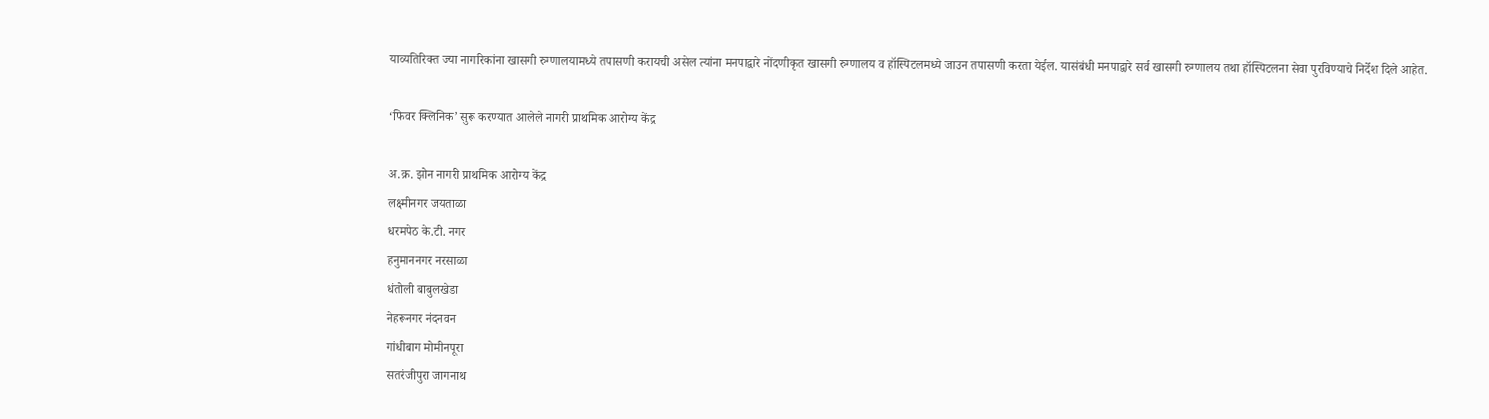याव्यतिरिक्त ज्या नागरिकांना खासगी रुग्णालयामध्ये तपासणी करायची असेल त्यांना मनपाद्वारे नोंदणीकृत खासगी रुग्णालय व हॉस्पिटलमध्ये जाउन तपासणी करता येईल. यासंबंधी मनपाद्वारे सर्व खासगी रुग्णालय तथा हॉस्पिटलना सेवा पुरविण्याचे निर्देश दिले आहेत.

‘फिवर क्लिनिक’ सुरू करण्यात आलेले नागरी प्राथमिक आरोग्य केंद्र

अ.क्र. झोन नागरी प्राथमिक आरोग्य केंद्र
लक्ष्मीनगर जयताळा
धरमपेठ के.टी. नगर
हनुमाननगर नरसाळा
धंतोली बाबुलखेडा
नेहरूनगर नंदनवन
गांधीबाग मोमीनपूरा
सतरंजीपुरा जागनाथ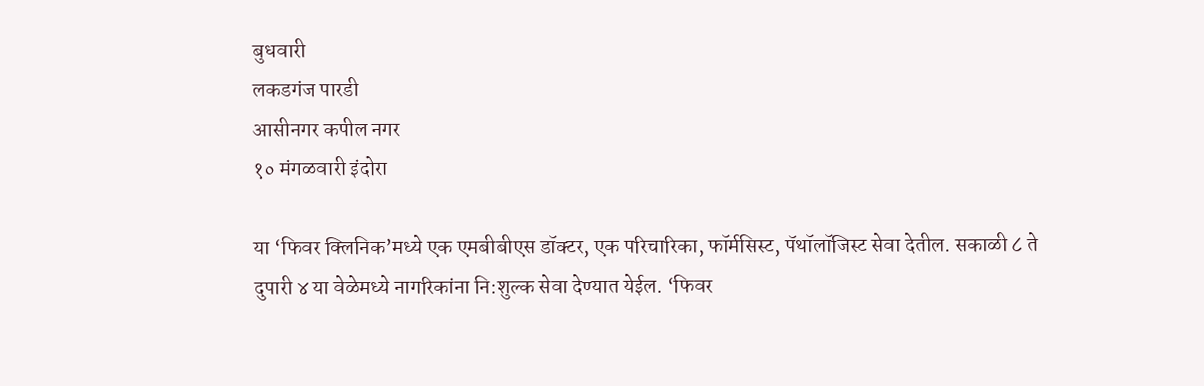बुधवारी
लकडगंज पारडी
आसीनगर कपील नगर
१० मंगळवारी इंदोरा

या ‘फिवर क्लिनिक’मध्ये एक एमबीबीएस डॉक्टर, एक परिचारिका, फॉर्मसिस्ट, पॅथॉलॉजिस्ट सेवा देतील. सकाळी ८ ते दुपारी ४ या वेळेमध्ये नागरिकांना नि:शुल्क सेवा देण्यात येईल. ‘फिवर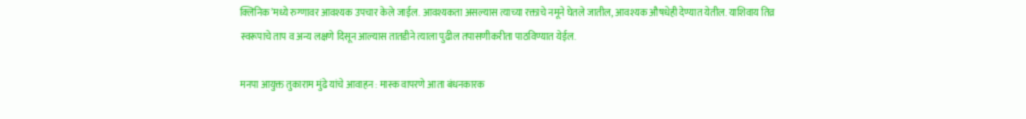क्लिनिक’मध्ये रुग्णावर आवश्यक उपचार केले जाईल. आवश्यकता असल्यास त्याच्या रक्ताचे नमूने घेतले जातील, आवश्यक औषधेही देण्यात येतील. याशिवाय तिव्र स्वरूपाचे ताप व अन्य लक्षणे दिसून आल्यास तातडीने त्याला पुढील तपासणीकरीता पाठविण्यात येईल.

मनपा आयुक्त तुकाराम मुंढे यांचे आवाहन : मास्क वापरणे आता बंधनकारक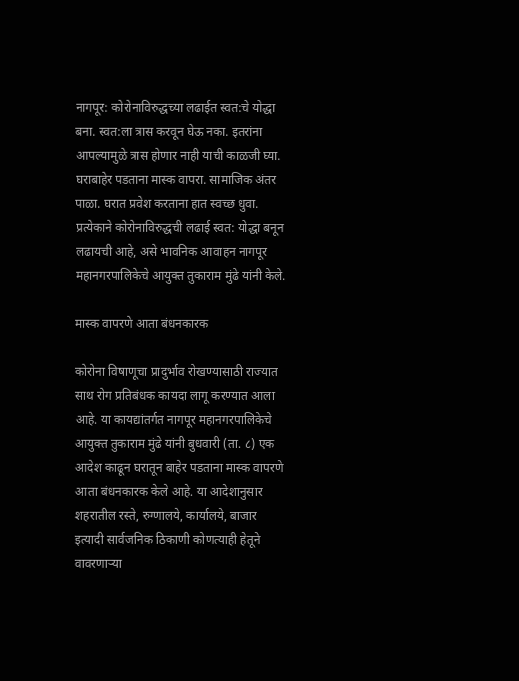नागपूर: कोरोनाविरुद्धच्या लढाईत स्वत:चे योद्धा बना. स्वत:ला त्रास करवून घेऊ नका. इतरांना आपल्यामुळे त्रास होणार नाही याची काळजी घ्या. घराबाहेर पडताना मास्क वापरा. सामाजिक अंतर पाळा. घरात प्रवेश करताना हात स्वच्छ धुवा. प्रत्येकाने कोरोनाविरुद्धची लढाई स्वत: योद्धा बनून लढायची आहे, असे भावनिक आवाहन नागपूर महानगरपालिकेचे आयुक्त तुकाराम मुंढे यांनी केले.

मास्क वापरणे आता बंधनकारक

कोरोना विषाणूचा प्रादुर्भाव रोखण्यासाठी राज्यात साथ रोग प्रतिबंधक कायदा लागू करण्यात आला आहे. या कायद्यांतर्गत नागपूर महानगरपालिकेचे आयुक्त तुकाराम मुंढे यांनी बुधवारी (ता. ८) एक आदेश काढून घरातून बाहेर पडताना मास्क वापरणे आता बंधनकारक केले आहे. या आदेशानुसार शहरातील रस्ते, रुग्णालये, कार्यालये, बाजार इत्यादी सार्वजनिक ठिकाणी कोणत्याही हेतूने वावरणाऱ्या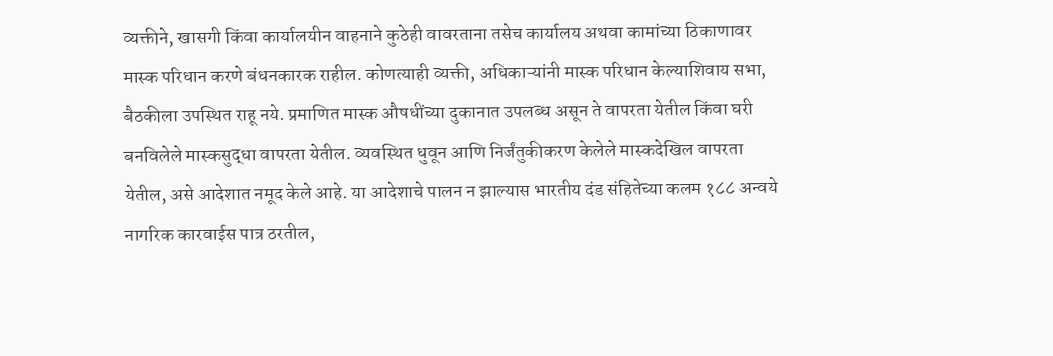व्यक्तीने, खासगी किंवा कार्यालयीन वाहनाने कुठेही वावरताना तसेच कार्यालय अथवा कामांच्या ठिकाणावर मास्क परिधान करणे बंधनकारक राहील. कोणत्याही व्यक्ती, अधिकाऱ्यांनी मास्क परिधान केल्याशिवाय सभा, बैठकीला उपस्थित राहू नये. प्रमाणित मास्क औषधींच्या दुकानात उपलब्ध असून ते वापरता येतील किंवा घरी बनविलेले मास्कसुद्धा वापरता येतील. व्यवस्थित धुवून आणि निर्जंतुकीकरण केलेले मास्कदेखिल वापरता येतील, असे आदेशात नमूद केले आहे. या आदेशाचे पालन न झाल्यास भारतीय दंड संहितेच्या कलम १८८ अन्वये नागरिक कारवाईस पात्र ठरतील,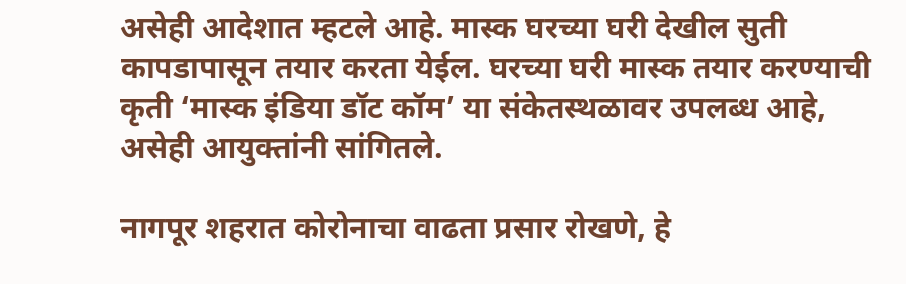असेही आदेशात म्हटले आहे. मास्क घरच्या घरी देखील सुती कापडापासून तयार करता येईल. घरच्या घरी मास्क तयार करण्याची कृती ‘मास्क इंडिया डॉट कॉम’ या संकेतस्थळावर उपलब्ध आहे, असेही आयुक्तांनी सांगितले.

नागपूर शहरात कोरोनाचा वाढता प्रसार रोखणे, हे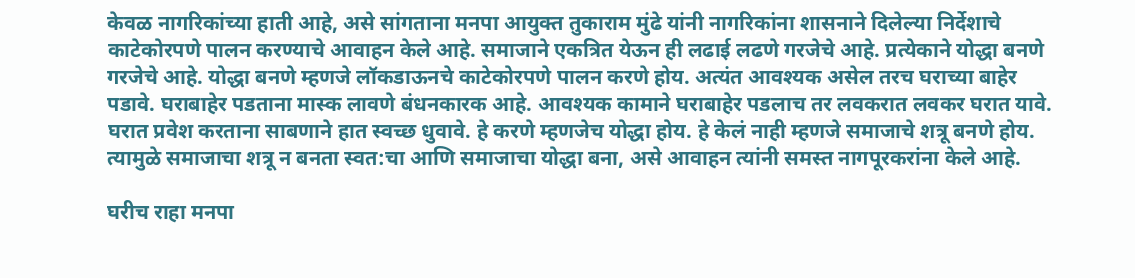केवळ नागरिकांच्या हाती आहे, असे सांगताना मनपा आयुक्त तुकाराम मुंढे यांनी नागरिकांना शासनाने दिलेल्या निर्देशाचे काटेकोरपणे पालन करण्याचे आवाहन केले आहे. समाजाने एकत्रित येऊन ही लढाई लढणे गरजेचे आहे. प्रत्येकाने योद्धा बनणे गरजेचे आहे. योद्धा बनणे म्हणजे लॉकडाऊनचे काटेकोरपणे पालन करणे होय. अत्यंत आवश्यक असेल तरच घराच्या बाहेर पडावे. घराबाहेर पडताना मास्क लावणे बंधनकारक आहे. आवश्यक कामाने घराबाहेर पडलाच तर लवकरात लवकर घरात यावे. घरात प्रवेश करताना साबणाने हात स्वच्छ धुवावे. हे करणे म्हणजेच योद्धा होय. हे केलं नाही म्हणजे समाजाचे शत्रू बनणे होय. त्यामुळे समाजाचा शत्रू न बनता स्वत:चा आणि समाजाचा योद्धा बना, असे आवाहन त्यांनी समस्त नागपूरकरांना केले आहे.

घरीच राहा मनपा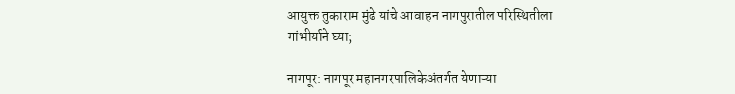आयुक्त तुकाराम मुंढे यांचे आवाहन नागपुरातील परिस्थितीला गांभीर्याने घ्या;

नागपूर: नागपूर महानगरपालिकेअंतर्गत येणाऱ्या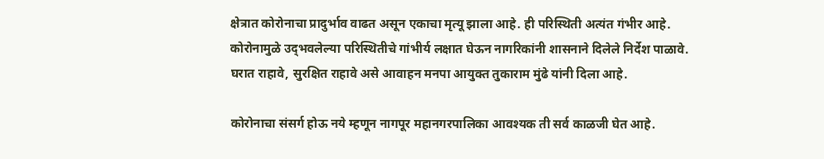क्षेत्रात कोरोनाचा प्रादुर्भाव वाढत असून एकाचा मृत्यू झाला आहे. ही परिस्थिती अत्यंत गंभीर आहे. कोरोनामुळे उद्‌भवलेल्या परिस्थितीचे गांभीर्य लक्षात घेऊन नागरिकांनी शासनाने दिलेले निर्देश पाळावे. घरात राहावे, सुरक्षित राहावे असे आवाहन मनपा आयुक्त तुकाराम मुंढे यांनी दिला आहे.

कोरोनाचा संसर्ग होऊ नये म्हणून नागपूर महानगरपालिका आवश्यक ती सर्व काळजी घेत आहे.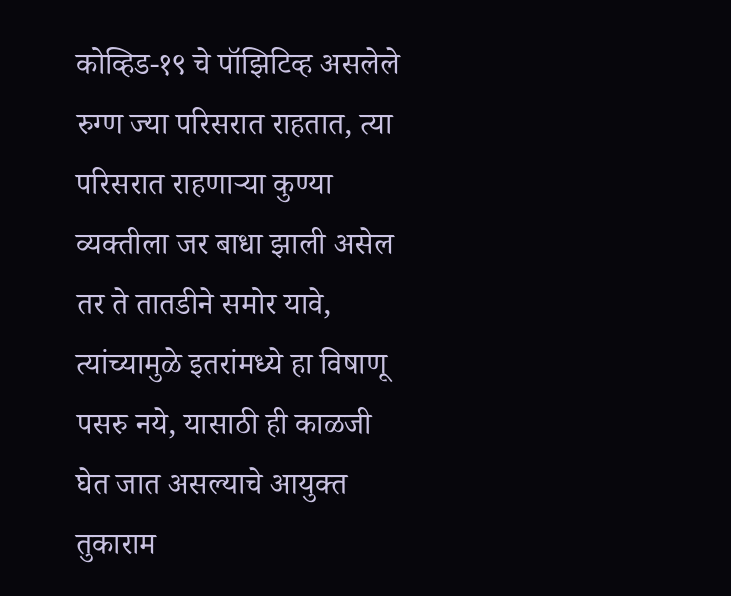कोव्हिड-१९ चे पॉझिटिव्ह असलेले रुग्ण ज्या परिसरात राहतात, त्या परिसरात राहणाऱ्या कुण्या व्यक्तीला जर बाधा झाली असेल तर ते तातडीने समोर यावे, त्यांच्यामुळे इतरांमध्ये हा विषाणू पसरु नये, यासाठी ही काळजी घेत जात असल्याचे आयुक्त तुकाराम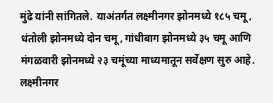मुंढे यांनी सांगितले. याअंतर्गत लक्ष्मीनगर झोनमध्ये १८५ चमू, धंतोली झोनमध्ये दोन चमू, गांधीबाग झोनमध्ये ३५ चमू आणि मंगळवारी झोनमध्ये २३ चमूंच्या माध्यमातून सर्वेक्षण सुरु आहे. लक्ष्मीनगर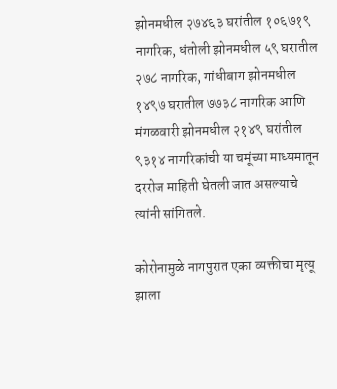झोनमधील २७४६३ घरांतील १०६७१९ नागरिक, धंतोली झोनमधील ५९ घरातील २७८ नागरिक, गांधीबाग झोनमधील १४९७ घरातील ७७३८ नागरिक आणि मंगळवारी झोनमधील २१४९ घरांतील ९३१४ नागरिकांची या चमूंच्या माध्यमातून दररोज माहिती घेतली जात असल्याचे त्यांनी सांगितले.

कोरोनामुळे नागपुरात एका व्यक्तीचा मृत्यू झाला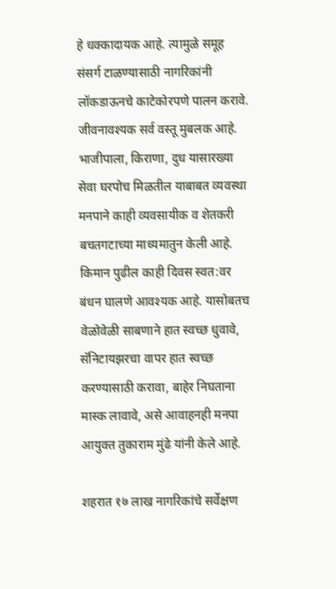हे धक्कादायक आहे. त्यामुळे समूह संसर्ग टाळण्यासाठी नागरिकांनी लॉकडाऊनचे काटेकोरपणे पालन करावे. जीवनावश्यक सर्व वस्तू मुबलक आहे. भाजीपाला, किराणा, दुध यासारख्या सेवा घरपोच मिळतील याबाबत व्यवस्था मनपाने काही व्यवसायीक व शेतकरी बचतगटाच्या माध्यमातुन केली आहे. किमान पुढील काही दिवस स्वत:वर बंधन घालणे आवश्यक आहे. यासोबतच वेळोवेळी साबणाने हात स्वच्छ धुवावे, सॅनिटायझरचा वापर हात स्वच्छ करण्यासाठी करावा, बाहेर निघताना मास्क लावावे, असे आवाहनही मनपा आयुक्त तुकाराम मुंढे यांनी केले आहे.

शहरात १७ लाख नागरिकांचे सर्वेक्षण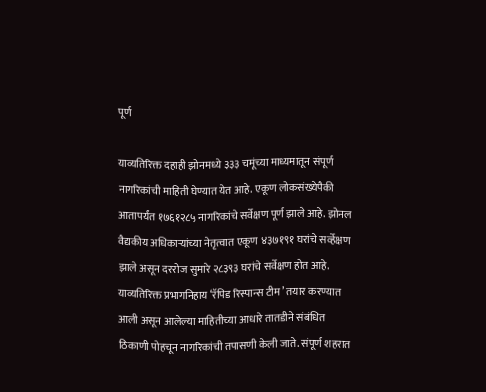पूर्ण

याव्यतिरिक्त दहाही झोनमध्ये ३३३ चमूंच्या माध्यमातून संपूर्ण नागरिकांची माहिती घेण्यात येत आहे. एकूण लोकसंख्येपैकी आतापर्यंत १७६१२८५ नागरिकांचे सर्वेक्षण पूर्ण झाले आहे. झोनल वैद्यकीय अधिकाऱ्यांच्या नेतृत्वात एकूण ४३७१९१ घरांचे सर्व्हेक्षण झाले असून दररोज सुमारे २८३९३ घरांचे सर्वेक्षण होत आहे. याव्यतिरिक्त प्रभागनिहाय ‘रॅपिड रिस्पान्स टीम’ तयार करण्यात आली असून आलेल्या माहितीच्या आधारे तातडीने संबंधित ठिकाणी पोहचून नागरिकांची तपासणी केली जाते. संपूर्ण शहरात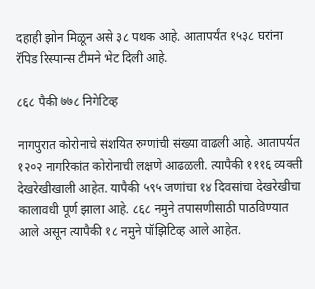दहाही झोन मिळून असे ३८ पथक आहे. आतापर्यंत १५३८ घरांना रॅपिड रिस्पान्स टीमने भेट दिली आहे.

८६८ पैकी ७७८ निगेटिव्ह

नागपुरात कोरोनाचे संशयित रुग्णांची संख्या वाढली आहे. आतापर्यत १२०२ नागरिकांत कोरोनाची लक्षणे आढळली. त्यापैकी १११६ व्यक्ती देखरेखीखाली आहेत. यापैकी ५९५ जणांचा १४ दिवसांचा देखरेखीचा कालावधी पूर्ण झाला आहे. ८६८ नमुने तपासणीसाठी पाठविण्यात आले असून त्यापैकी १८ नमुने पॉझिटिव्ह आले आहेत.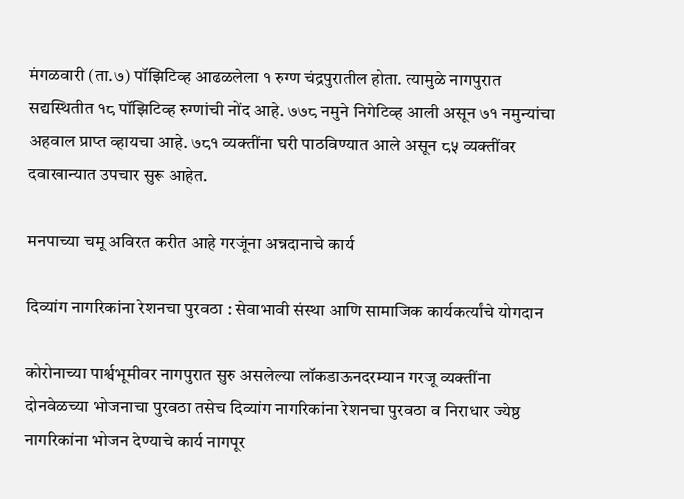मंगळवारी (ता.७) पॉझिटिव्ह आढळलेला १ रुग्ण चंद्रपुरातील होता. त्यामुळे नागपुरात सद्यस्थितीत १८ पॉझिटिव्ह रुग्णांची नोंद आहे. ७७८ नमुने निगेटिव्ह आली असून ७१ नमुन्यांचा अहवाल प्राप्त व्हायचा आहे. ७८१ व्यक्तींना घरी पाठविण्यात आले असून ८५ व्यक्तींवर दवाखान्यात उपचार सुरू आहेत.

मनपाच्या चमू अविरत करीत आहे गरजूंना अन्नदानाचे कार्य

दिव्यांग नागरिकांना रेशनचा पुरवठा : सेवाभावी संस्था आणि सामाजिक कार्यकर्त्यांचे योगदान

कोरोनाच्या पार्श्वभूमीवर नागपुरात सुरु असलेल्या लॉकडाऊनदरम्यान गरजू व्यक्तींना दोनवेळच्या भोजनाचा पुरवठा तसेच दिव्यांग नागरिकांना रेशनचा पुरवठा व निराधार ज्येष्ठ नागरिकांना भोजन देण्याचे कार्य नागपूर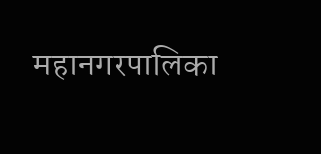महानगरपालिका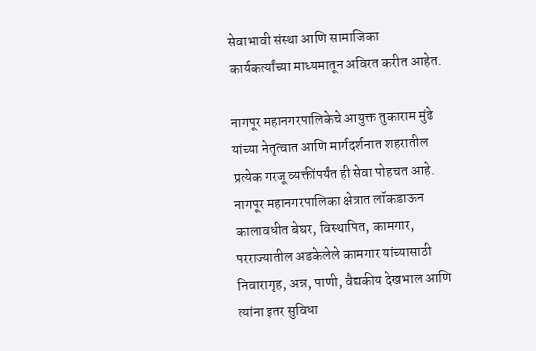सेवाभावी संस्था आणि सामाजिका कार्यकर्त्यांच्या माध्यमातून अविरत करीत आहेत.

नागपूर महानगरपालिकेचे आयुक्त तुकाराम मुंढे यांच्या नेतृत्वात आणि मार्गदर्शनात शहरातील प्रत्येक गरजू व्यक्तींपर्यंत ही सेवा पोहचत आहे. नागपूर महानगरपालिका क्षेत्रात लॉकडाऊन कालावधीत बेघर, विस्थापित, कामगार, परराज्यातील अडकेलेले कामगार यांच्यासाठी निवारागृह, अन्न, पाणी, वैद्यकीय देखभाल आणि त्यांना इतर सुविधा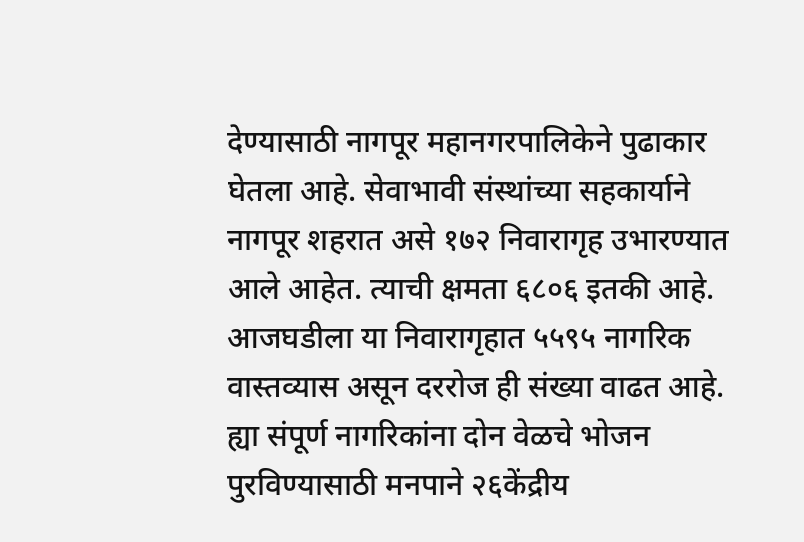देण्यासाठी नागपूर महानगरपालिकेने पुढाकार घेतला आहे. सेवाभावी संस्थांच्या सहकार्याने नागपूर शहरात असे १७२ निवारागृह उभारण्यात आले आहेत. त्याची क्षमता ६८०६ इतकी आहे. आजघडीला या निवारागृहात ५५९५ नागरिक वास्तव्यास असून दररोज ही संख्या वाढत आहे. ह्या संपूर्ण नागरिकांना दोन वेळचे भोजन पुरविण्यासाठी मनपाने २६केंद्रीय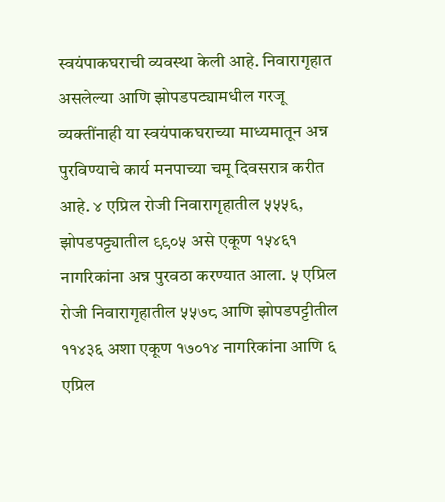स्वयंपाकघराची व्यवस्था केली आहे. निवारागृहात असलेल्या आणि झोपडपट्यामधील गरजू व्यक्तींनाही या स्वयंपाकघराच्या माध्यमातून अन्न पुरविण्याचे कार्य मनपाच्या चमू दिवसरात्र करीत आहे. ४ एप्रिल रोजी निवारागृहातील ५५५६, झोपडपट्ट्यातील ९९०५ असे एकूण १५४६१ नागरिकांना अन्न पुरवठा करण्यात आला. ५ एप्रिल रोजी निवारागृहातील ५५७८ आणि झोपडपट्टीतील ११४३६ अशा एकूण १७०१४ नागरिकांना आणि ६ एप्रिल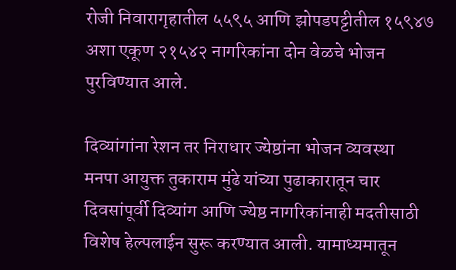रोजी निवारागृहातील ५५९५ आणि झोपडपट्टीतील १५९४७ अशा एकूण २१५४२ नागरिकांना दोन वेळचे भोजन पुरविण्यात आले.

दिव्यांगांना रेशन तर निराधार ज्येष्ठांना भोजन व्यवस्था
मनपा आयुक्त तुकाराम मुंढे यांच्या पुढाकारातून चार दिवसांपूर्वी दिव्यांग आणि ज्येष्ठ नागरिकांनाही मदतीसाठी विशेष हेल्पलाईन सुरू करण्यात आली. यामाध्यमातून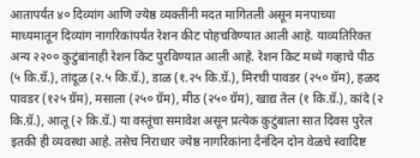आतापर्यंत ४० दिव्यांग आणि ज्येष्ठ व्यक्तींनी मदत मागितली असून मनपाच्या माध्यमातून दिव्यांग नागरिकांपर्यंत रेशन कीट पोहचविण्यात आली आहे. याव्यतिरिक्त अन्य २२०० कुटुंबांनाही रेशन किट पुरविण्यात आली आहे. रेशन किट मध्ये गव्हाचे पीठ (५ कि.ग्रॅ.), तांदूळ (२.५ कि.ग्रॅ.), डाळ (१.२५ कि.ग्रॅ.), मिरची पावडर (२५० ग्रॅम), हळद पावडर (१२५ ग्रॅम), मसाला (२५० ग्रॅम), मीठ (२५० ग्रॅम), खाद्य तेल (१ कि.ग्रॅ.), कांदे (२ कि.ग्रॅ.), आलू (२ कि.ग्रॅ.) या वस्तूंचा समावेश असून प्रत्येक कुटुंबाला सात दिवस पुरेल इतकी ही व्यवस्था आहे. तसेच निराधार ज्येष्ठ नागरिकांना दैनंदिन दोन वेळचे स्वादिष्ट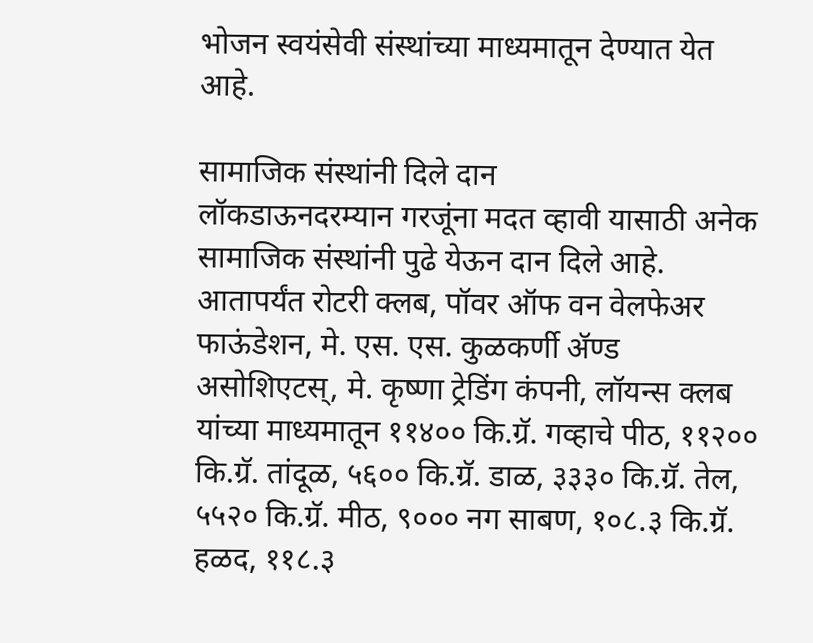भोजन स्वयंसेवी संस्थांच्या माध्यमातून देण्यात येत आहे.

सामाजिक संस्थांनी दिले दान
लॉकडाऊनदरम्यान गरजूंना मदत व्हावी यासाठी अनेक सामाजिक संस्थांनी पुढे येऊन दान दिले आहे. आतापर्यंत रोटरी क्लब, पॉवर ऑफ वन वेलफेअर फाऊंडेशन, मे. एस. एस. कुळकर्णी ॲण्ड असोशिएटस्‌, मे. कृष्णा ट्रेडिंग कंपनी, लॉयन्स क्लब यांच्या माध्यमातून ११४०० कि.ग्रॅ. गव्हाचे पीठ, ११२०० कि.ग्रॅ. तांदूळ, ५६०० कि.ग्रॅ. डाळ, ३३३० कि.ग्रॅ. तेल, ५५२० कि.ग्रॅ. मीठ, ९००० नग साबण, १०८.३ कि.ग्रॅ. हळद, ११८.३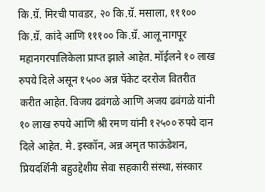कि.ग्रॅ. मिरची पावडर, २० कि.ग्रॅ. मसाला, १११०० कि.ग्रॅ. कांदे आणि १११०० कि.ग्रॅ. आलू नागपूर महानगरपालिकेला प्राप्त झाले आहेत. मॉईलने १० लाख रुपये दिले असून १५०० अन्न पॅकेट दररोज वितरीत करीत आहेत. विजय ढवंगळे आणि अजय ढवंगळे यांनी १० लाख रुपये आणि श्री रमण यांनी १२५०० रुपये दान दिले आहेत. मे. इस्कॉन, अन्न अमृत फाऊंडेशन, प्रियदर्शिनी बहुउद्देशीय सेवा सहकारी संस्था, संस्कार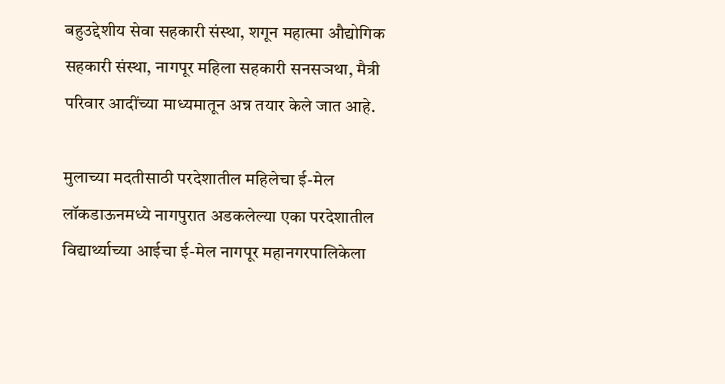बहुउद्देशीय सेवा सहकारी संस्था, शगून महात्मा औद्योगिक सहकारी संस्था, नागपूर महिला सहकारी सनसञथा, मैत्री परिवार आदींच्या माध्यमातून अन्न तयार केले जात आहे.

मुलाच्या मदतीसाठी परदेशातील महिलेचा ई-मेल
लॉकडाऊनमध्ये नागपुरात अडकलेल्या एका परदेशातील विद्यार्थ्याच्या आईचा ई-मेल नागपूर महानगरपालिकेला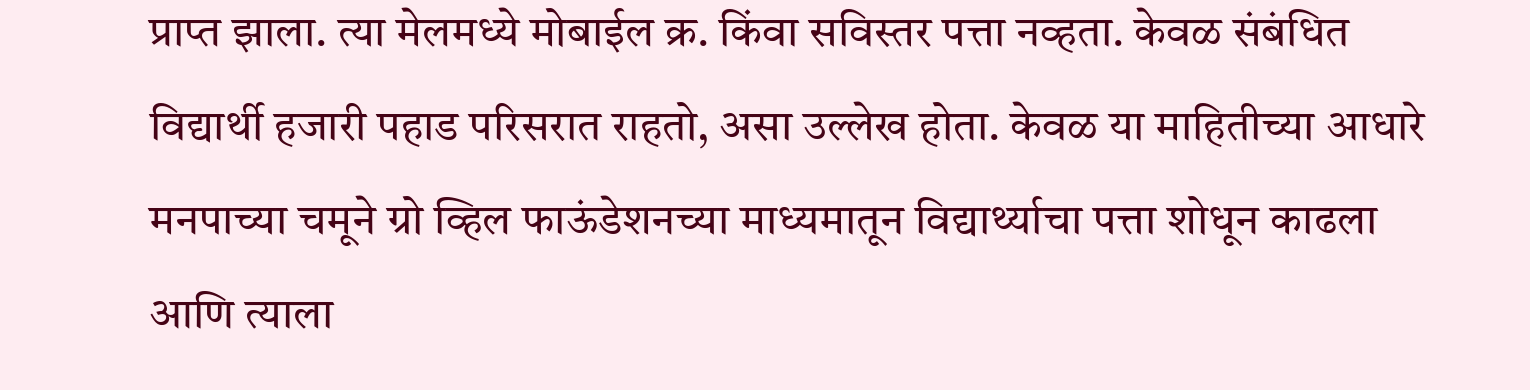प्राप्त झाला. त्या मेलमध्ये मोबाईल क्र. किंवा सविस्तर पत्ता नव्हता. केवळ संबंधित विद्यार्थी हजारी पहाड परिसरात राहतो, असा उल्लेख होता. केवळ या माहितीच्या आधारे मनपाच्या चमूने ग्रो व्हिल फाऊंडेशनच्या माध्यमातून विद्यार्थ्याचा पत्ता शोधून काढला आणि त्याला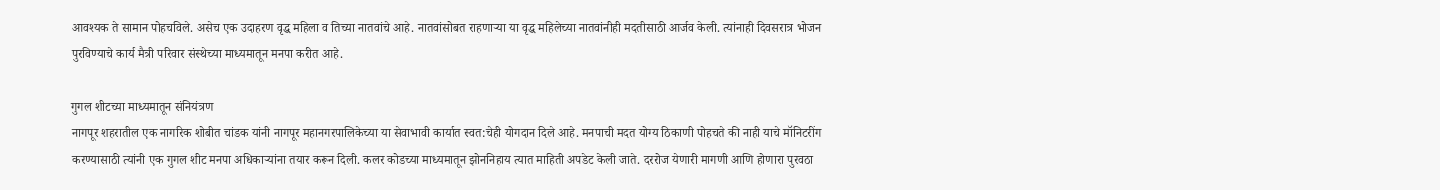आवश्यक ते सामान पोहचविले. असेच एक उदाहरण वृद्ध महिला व तिच्या नातवांचे आहे. नातवांसोबत राहणाऱ्या या वृद्ध महिलेच्या नातवांनीही मदतीसाठी आर्जव केली. त्यांनाही दिवसरात्र भोजन पुरविण्याचे कार्य मैत्री परिवार संस्थेच्या माध्यमातून मनपा करीत आहे.

गुगल शीटच्या माध्यमातून संनियंत्रण
नागपूर शहरातील एक नागरिक शोबीत चांडक यांनी नागपूर महानगरपालिकेच्या या सेवाभावी कार्यात स्वत:चेही योगदान दिले आहे. मनपाची मदत योग्य ठिकाणी पोहचते की नाही याचे मॉनिटरींग करण्यासाठी त्यांनी एक गुगल शीट मनपा अधिकाऱ्यांना तयार करून दिली. कलर कोडच्या माध्यमातून झोननिहाय त्यात माहिती अपडेट केली जाते. दररोज येणारी मागणी आणि होणारा पुरवठा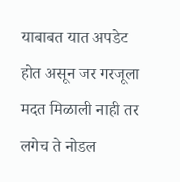याबाबत यात अपडेट होत असून जर गरजूला मदत मिळाली नाही तर लगेच ते नोडल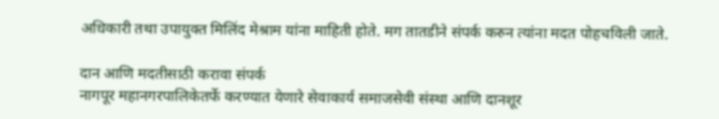अधिकारी तथा उपायुक्त मिलिंद मेश्राम यांना माहिती होते. मग तातडीने संपर्क करुन त्यांना मदत पोहचविली जाते.

दान आणि मदतीसाठी करावा संपर्क
नागपूर महानगरपालिकेतर्फे करण्यात येणारे सेवाकार्य समाजसेवी संस्था आणि दानशूर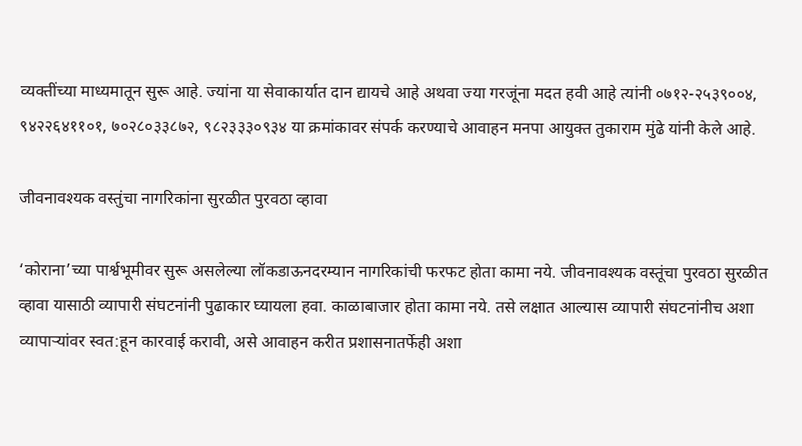व्यक्तींच्या माध्यमातून सुरू आहे. ज्यांना या सेवाकार्यात दान द्यायचे आहे अथवा ज्या गरजूंना मदत हवी आहे त्यांनी ०७१२-२५३९००४, ९४२२६४११०१, ७०२८०३३८७२, ९८२३३३०९३४ या क्रमांकावर संपर्क करण्याचे आवाहन मनपा आयुक्त तुकाराम मुंढे यांनी केले आहे.

जीवनावश्यक वस्तुंचा नागरिकांना सुरळीत पुरवठा व्हावा

‘कोराना’च्या पार्श्वभूमीवर सुरू असलेल्या लॉकडाऊनदरम्यान नागरिकांची फरफट होता कामा नये. जीवनावश्यक वस्तूंचा पुरवठा सुरळीत व्हावा यासाठी व्यापारी संघटनांनी पुढाकार घ्यायला हवा. काळाबाजार होता कामा नये. तसे लक्षात आल्यास व्यापारी संघटनांनीच अशा व्यापाऱ्यांवर स्वत:हून कारवाई करावी, असे आवाहन करीत प्रशासनातर्फेही अशा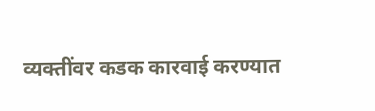व्यक्तींवर कडक कारवाई करण्यात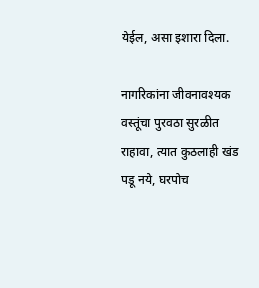येईल, असा इशारा दिला.

नागरिकांना जीवनावश्यक वस्तूंचा पुरवठा सुरळीत राहावा, त्यात कुठलाही खंड पडू नये, घरपोच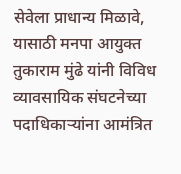सेवेला प्राधान्य मिळावे, यासाठी मनपा आयुक्त तुकाराम मुंढे यांनी विविध व्यावसायिक संघटनेच्या पदाधिकाऱ्यांना आमंत्रित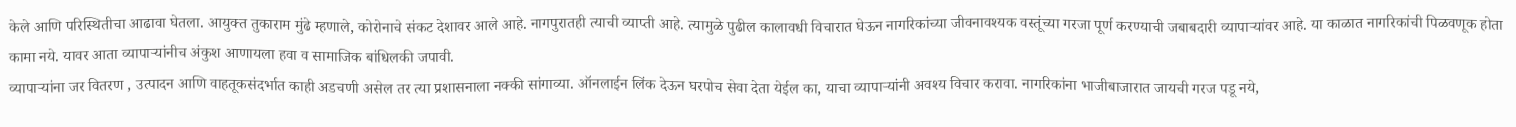केले आणि परिस्थितीचा आढावा घेतला. आयुक्त तुकाराम मुंढे म्हणाले, कोरोनाचे संकट देशावर आले आहे. नागपुरातही त्याची व्याप्ती आहे. त्यामुळे पुढील कालावधी विचारात घेऊन नागरिकांच्या जीवनावश्यक वस्तूंच्या गरजा पूर्ण करण्याची जबाबदारी व्यापाऱ्यांवर आहे. या काळात नागरिकांची पिळवणूक होता कामा नये. यावर आता व्यापाऱ्यांनीच अंकुश आणायला हवा व सामाजिक बांधिलकी जपावी.
व्यापाऱ्यांना जर वितरण , उत्पादन आणि वाहतूकसंदर्भात काही अडचणी असेल तर त्या प्रशासनाला नक्की सांगाव्या. ऑनलाईन लिंक देऊन घरपोच सेवा देता येईल का, याचा व्यापाऱ्यांनी अवश्य विचार करावा. नागरिकांना भाजीबाजारात जायची गरज पडू नये,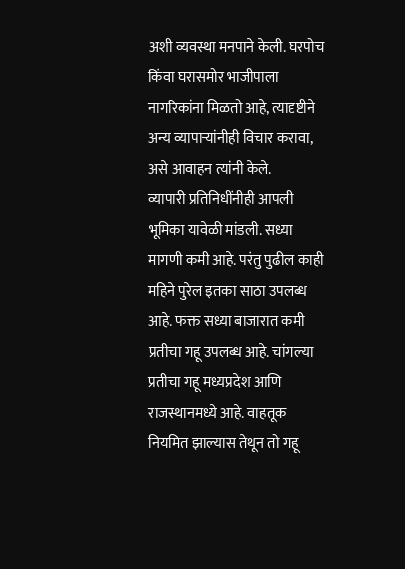अशी व्यवस्था मनपाने केली. घरपोच किंवा घरासमोर भाजीपाला नागरिकांना मिळतो आहे, त्यादृष्टीने अन्य व्यापाऱ्यांनीही विचार करावा, असे आवाहन त्यांनी केले.
व्यापारी प्रतिनिधींनीही आपली भूमिका यावेळी मांडली. सध्या मागणी कमी आहे. परंतु पुढील काही महिने पुरेल इतका साठा उपलब्ध आहे. फक्त सध्या बाजारात कमी प्रतीचा गहू उपलब्ध आहे. चांगल्या प्रतीचा गहू मध्यप्रदेश आणि राजस्थानमध्ये आहे. वाहतूक नियमित झाल्यास तेथून तो गहू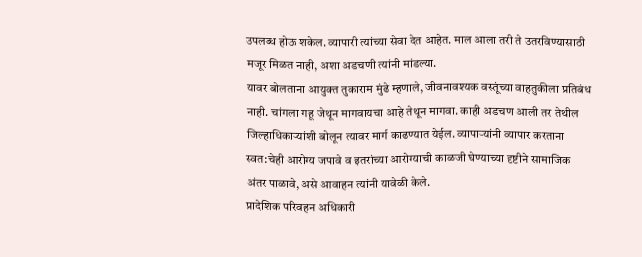उपलब्ध होऊ शकेल. व्यापारी त्यांच्या सेवा देत आहेत. माल आला तरी ते उतरविण्यासाठी मजूर मिळत नाही, अशा अडचणी त्यांनी मांडल्या.
यावर बोलताना आयुक्त तुकाराम मुंढे म्हणाले, जीवनावश्यक वस्तूंच्या वाहतुकीला प्रतिबंध नाही. चांगला गहू जेथून मागवायचा आहे तेथून मागवा. काही अडचण आली तर तेथील जिल्हाधिकाऱ्यांशी बोलून त्यावर मार्ग काढण्यात येईल. व्यापाऱ्यांनी व्यापार करताना स्वत:चेही आरोग्य जपावे व इतरांच्या आरोग्याची काळजी घेण्याच्या दृष्टीने सामाजिक अंतर पाळावे, असे आवाहन त्यांनी यावेळी केले.
प्रादेशिक परिवहन अधिकारी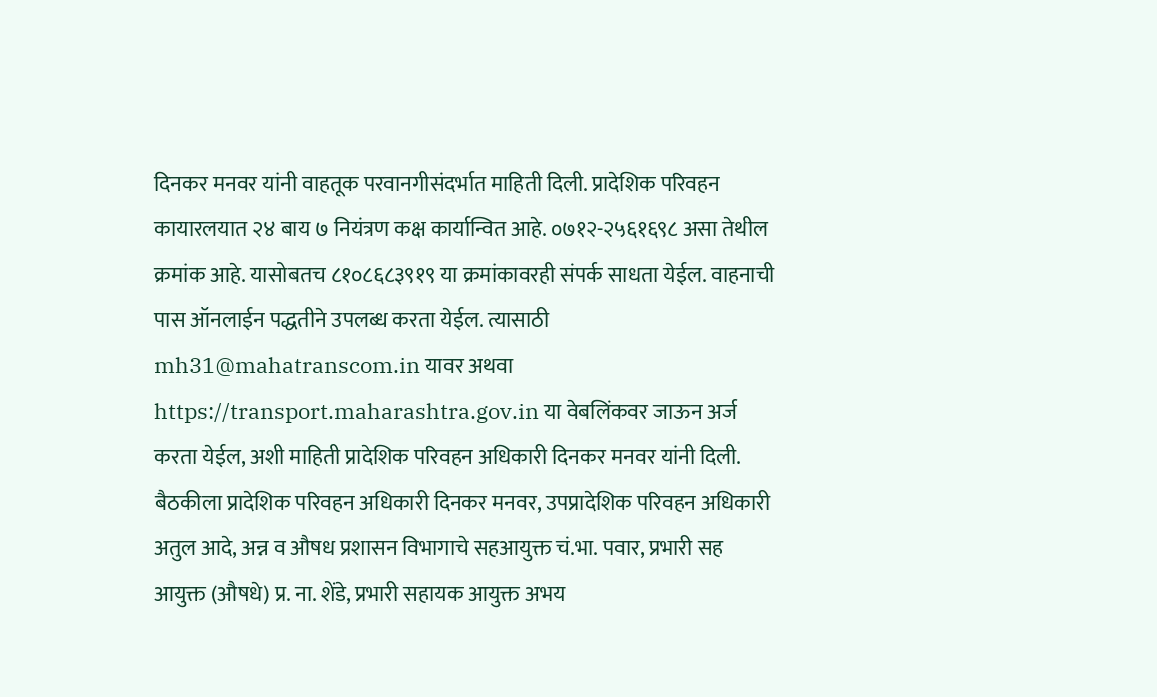दिनकर मनवर यांनी वाहतूक परवानगीसंदर्भात माहिती दिली. प्रादेशिक परिवहन कायारलयात २४ बाय ७ नियंत्रण कक्ष कार्यान्वित आहे. ०७१२-२५६१६९८ असा तेथील क्रमांक आहे. यासोबतच ८१०८६८३९१९ या क्रमांकावरही संपर्क साधता येईल. वाहनाची पास ऑनलाईन पद्धतीने उपलब्ध करता येईल. त्यासाठी mh31@mahatranscom.in यावर अथवा https://transport.maharashtra.gov.in या वेबलिंकवर जाऊन अर्ज करता येईल, अशी माहिती प्रादेशिक परिवहन अधिकारी दिनकर मनवर यांनी दिली.
बैठकीला प्रादेशिक परिवहन अधिकारी दिनकर मनवर, उपप्रादेशिक परिवहन अधिकारी अतुल आदे, अन्न व औषध प्रशासन विभागाचे सहआयुक्त चं.भा. पवार, प्रभारी सह आयुक्त (औषधे) प्र. ना. शेंडे, प्रभारी सहायक आयुक्त अभय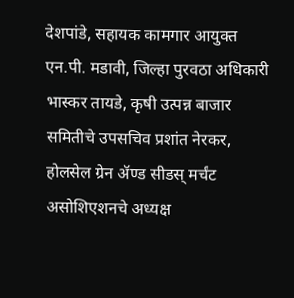देशपांडे, सहायक कामगार आयुक्त एन.पी. मडावी, जिल्हा पुरवठा अधिकारी भास्कर तायडे, कृषी उत्पन्न बाजार समितीचे उपसचिव प्रशांत नेरकर, होलसेल ग्रेन ॲण्ड सीडस्‌ मर्चंट असोशिएशनचे अध्यक्ष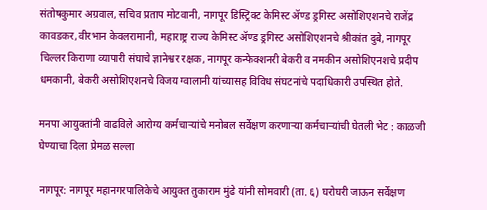संतोषकुमार अग्रवाल, सचिव प्रताप मोटवानी, नागपूर डिस्ट्रिक्ट केमिस्ट ॲण्ड ड्रगिस्ट असोशिएशनचे राजेंद्र कावडकर,वीरभान केवलरामानी, महाराष्ट्र राज्य केमिस्ट ॲण्ड ड्रगिस्ट असोशिएशनचे श्रीकांत दुबे, नागपूर चिल्लर किराणा व्यापारी संघाचे ज्ञानेश्वर रक्षक, नागपूर कन्फेक्शनरी बेकरी व नमकीन असोशिएनशचे प्रदीप धमकानी, बेकरी असोशिएशनचे विजय ग्वालानी यांच्यासह विविध संघटनांचे पदाधिकारी उपस्थित होते.

मनपा आयुक्तांनी वाढविले आरोग्य कर्मचाऱ्यांचे मनोबल सर्वेक्षण करणाऱ्या कर्मचाऱ्यांची घेतली भेट : काळजी घेण्याचा दिला प्रेमळ सल्ला

नागपूर: नागपूर महानगरपालिकेचे आयुक्त तुकाराम मुंढे यांनी सोमवारी (ता. ६) घरोघरी जाऊन सर्वेक्षण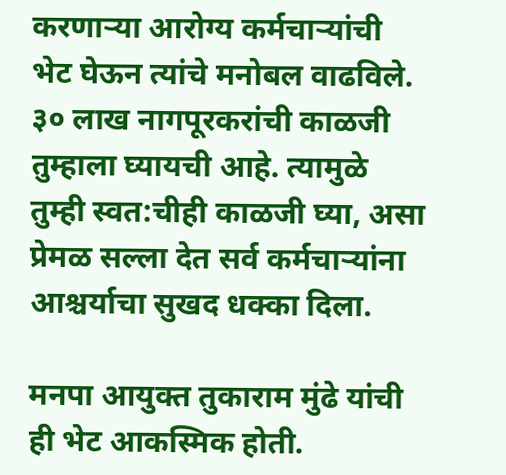करणाऱ्या आरोग्य कर्मचाऱ्यांची भेट घेऊन त्यांचे मनोबल वाढविले. ३० लाख नागपूरकरांची काळजी तुम्हाला घ्यायची आहे. त्यामुळे तुम्ही स्वत:चीही काळजी घ्या, असा प्रेमळ सल्ला देत सर्व कर्मचाऱ्यांना आश्चर्याचा सुखद धक्का दिला.

मनपा आयुक्त तुकाराम मुंढे यांची ही भेट आकस्मिक होती.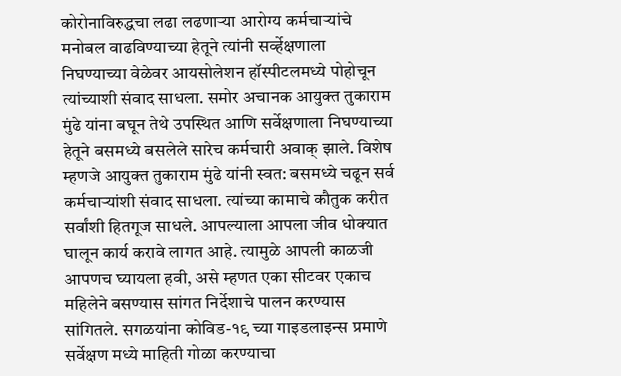कोरोनाविरुद्धचा लढा लढणाऱ्या आरोग्य कर्मचाऱ्यांचे मनोबल वाढविण्याच्या हेतूने त्यांनी सर्व्हेक्षणाला निघण्याच्या वेळेवर आयसोलेशन हॉस्पीटलमध्ये पोहोचून त्यांच्याशी संवाद साधला. समोर अचानक आयुक्त तुकाराम मुंढे यांना बघून तेथे उपस्थित आणि सर्वेक्षणाला निघण्याच्या हेतूने बसमध्ये बसलेले सारेच कर्मचारी अवाक् झाले. विशेष म्हणजे आयुक्त तुकाराम मुंढे यांनी स्वत: बसमध्ये चढून सर्व कर्मचाऱ्यांशी संवाद साधला. त्यांच्या कामाचे कौतुक करीत सर्वांशी हितगूज साधले. आपल्याला आपला जीव धोक्यात घालून कार्य करावे लागत आहे. त्यामुळे आपली काळजी आपणच घ्यायला हवी, असे म्हणत एका सीटवर एकाच महिलेने बसण्यास सांगत निर्देशाचे पालन करण्यास सांगितले. सगळयांना कोविड-१९ च्या गाइडलाइन्स प्रमाणे सर्वेक्षण मध्ये माहिती गोळा करण्याचा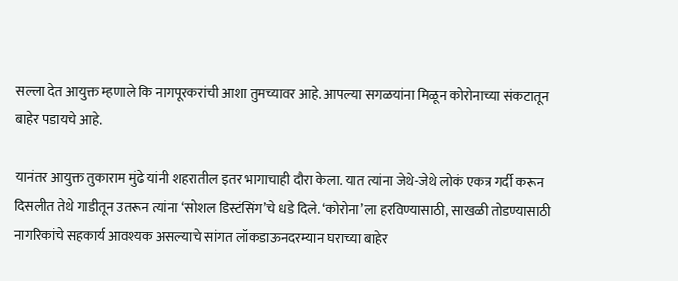सल्ला देत आयुक्त म्हणाले कि नागपूरकरांची आशा तुमच्यावर आहे. आपल्या सगळयांना मिळून कोरोनाच्या संकटातून बाहेर पडायचे आहे.

यानंतर आयुक्त तुकाराम मुंढे यांनी शहरातील इतर भागाचाही दौरा केला. यात त्यांना जेथे-जेथे लोकं एकत्र गर्दी करून दिसलीत तेथे गाडीतून उतरून त्यांना ‘सोशल डिस्टंसिंग’चे धडे दिले. ‘कोरोना’ला हरविण्यासाठी, साखळी तोडण्यासाठी नागरिकांचे सहकार्य आवश्यक असल्याचे सांगत लॉकडाऊनदरम्यान घराच्या बाहेर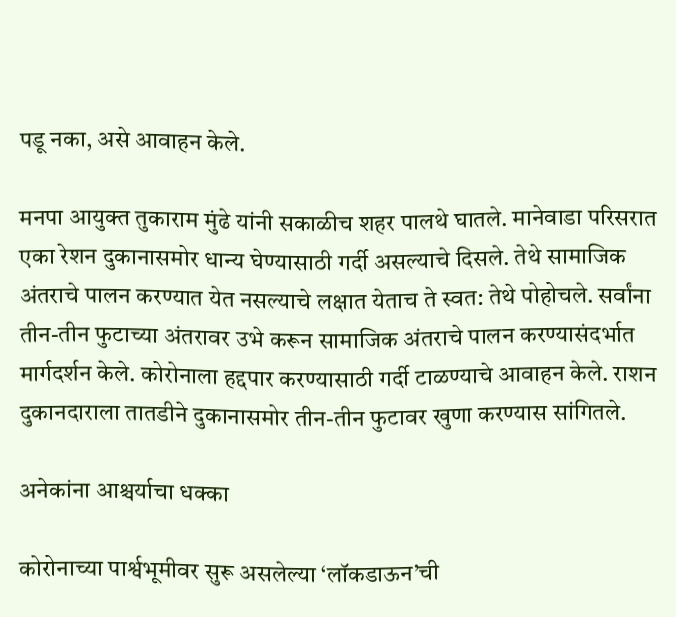पडू नका, असे आवाहन केले.

मनपा आयुक्त तुकाराम मुंढे यांनी सकाळीच शहर पालथे घातले. मानेवाडा परिसरात एका रेशन दुकानासमोर धान्य घेण्यासाठी गर्दी असल्याचे दिसले. तेथे सामाजिक अंतराचे पालन करण्यात येत नसल्याचे लक्षात येताच ते स्वत: तेथे पोहोचले. सर्वांना तीन-तीन फुटाच्या अंतरावर उभे करून सामाजिक अंतराचे पालन करण्यासंदर्भात मार्गदर्शन केले. कोरोनाला हद्दपार करण्यासाठी गर्दी टाळण्याचे आवाहन केले. राशन दुकानदाराला तातडीने दुकानासमोर तीन-तीन फुटावर खुणा करण्यास सांगितले.

अनेकांना आश्चर्याचा धक्का

कोरोनाच्या पार्श्वभूमीवर सुरू असलेल्या ‘लॉकडाऊन’ची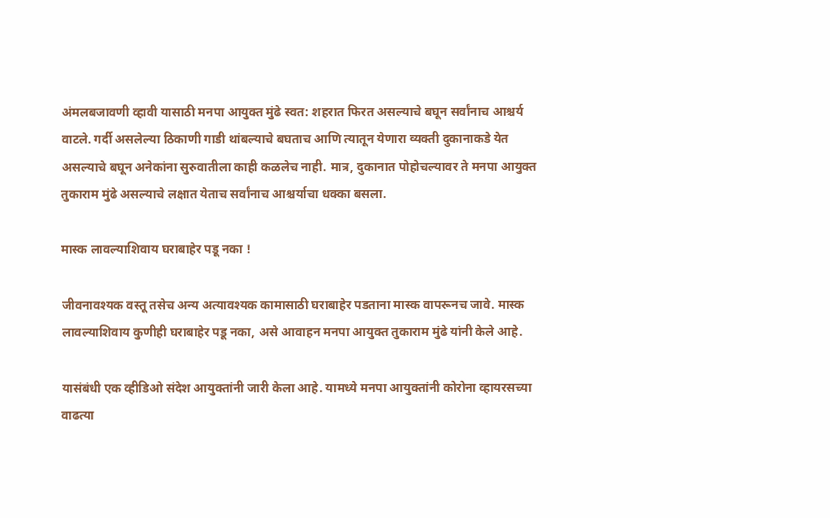अंमलबजावणी व्हावी यासाठी मनपा आयुक्त मुंढे स्वत: शहरात फिरत असल्याचे बघून सर्वांनाच आश्चर्य वाटले. गर्दी असलेल्या ठिकाणी गाडी थांबल्याचे बघताच आणि त्यातून येणारा व्यक्ती दुकानाकडे येत असल्याचे बघून अनेकांना सुरुवातीला काही कळलेच नाही. मात्र, दुकानात पोहोचल्यावर ते मनपा आयुक्त तुकाराम मुंढे असल्याचे लक्षात येताच सर्वांनाच आश्चर्याचा धक्का बसला.

मास्क लावल्याशिवाय घराबाहेर पडू नका !

जीवनावश्यक वस्तू तसेच अन्य अत्यावश्यक कामासाठी घराबाहेर पडताना मास्क वापरूनच जावे. मास्क लावल्याशिवाय कुणीही घराबाहेर पडू नका, असे आवाहन मनपा आयुक्त तुकाराम मुंढे यांनी केले आहे.

यासंबंधी एक व्हीडिओ संदेश आयुक्तांनी जारी केला आहे. यामध्ये मनपा आयुक्तांनी कोरोना व्हायरसच्या वाढत्या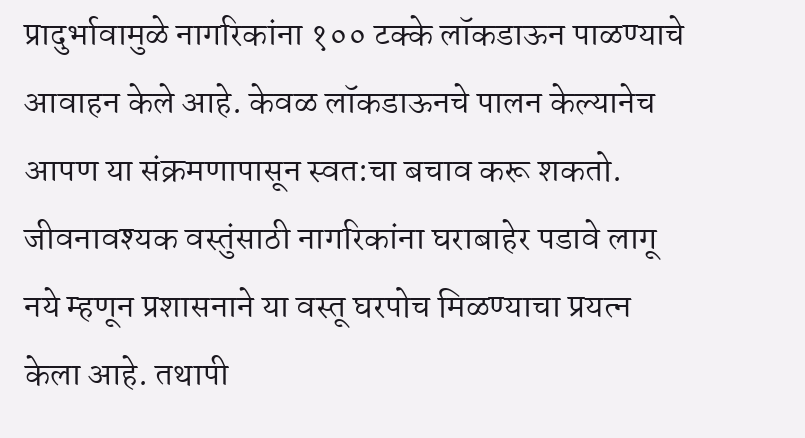प्रादुर्भावामुळे नागरिकांना १०० टक्के लॉकडाऊन पाळण्याचे आवाहन केले आहे. केवळ लॉकडाऊनचे पालन केल्यानेच आपण या संक्रमणापासून स्वत:चा बचाव करू शकतो.
जीवनावश्यक वस्तुंसाठी नागरिकांना घराबाहेर पडावे लागू नये म्हणून प्रशासनाने या वस्तू घरपोच मिळण्याचा प्रयत्न केला आहे. तथापी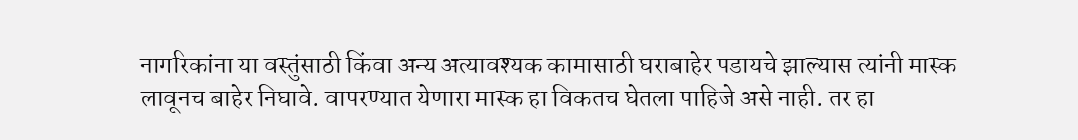नागरिकांना या वस्तुंसाठी किंवा अन्य अत्यावश्यक कामासाठी घराबाहेर पडायचे झाल्यास त्यांनी मास्क लावूनच बाहेर निघावे. वापरण्यात येणारा मास्क हा विकतच घेतला पाहिजे असे नाही. तर हा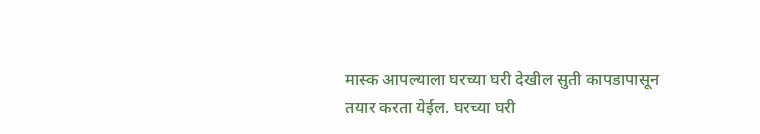मास्क आपल्याला घरच्या घरी देखील सुती कापडापासून तयार करता येईल. घरच्या घरी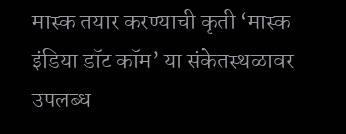मास्क तयार करण्याची कृती ‘मास्क इंडिया डॉट कॉम’ या संकेतस्थळावर उपलब्ध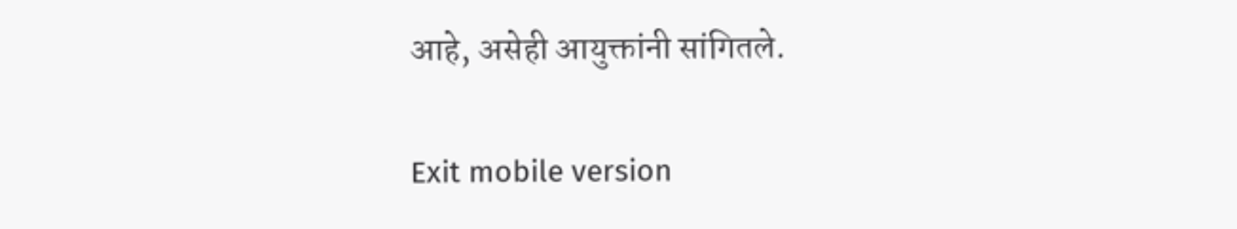आहे, असेही आयुक्तांनी सांगितले.

Exit mobile version